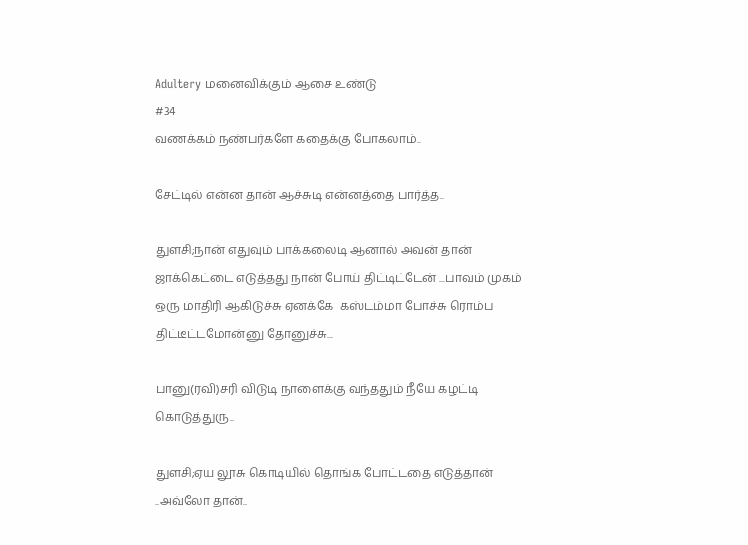Adultery மனைவிக்கும் ஆசை உண்டு
#34
வணக்கம் நண்பர்களே கதைக்கு போகலாம்..

சேட்டில் என்ன தான் ஆச்சுடி என்னத்தை பார்த்த..

துளசி;நான் எதுவும் பாக்கலைடி ஆனால் அவன் தான் ஜாக்கெட்டை எடுத்தது நான் போய் திட்டிட்டேன் ...பாவம் முகம் ஒரு மாதிரி ஆகிடுச்சு ஏனக்கே  கஸ்டம்மா போச்சு ரொம்ப திட்டீட்டமோன்னு தோனுச்சு...

பானு(ரவி)சரி விடுடி நாளைக்கு வந்ததும் நீயே கழட்டி கொடுத்துரு..

துளசி;ஏய லூசு கொடியில் தொங்க போட்டதை எடுத்தான் ..அவ்லோ தான்..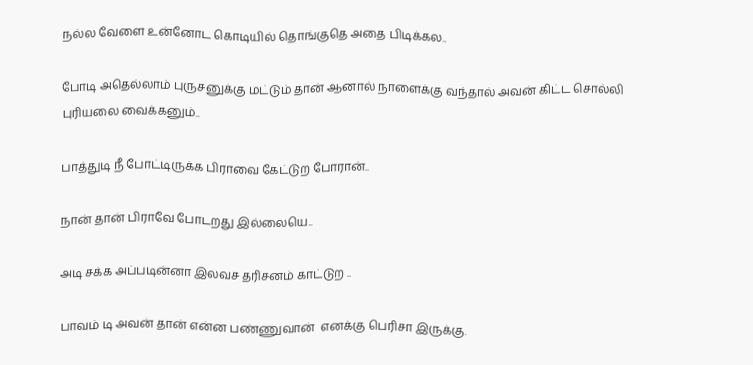நல்ல வேளை உன்னோட கொடியில் தொங்குதெ அதை பிடிக்கல..

போடி அதெல்லாம் புருசனுக்கு மட்டும் தான் ஆனால் நாளைக்கு வந்தால் அவன் கிட்ட சொல்லி புரியலை வைக்கனும்..

பாத்துடி நீ போட்டிருக்க பிராவை கேட்டுற போரான்..

நான் தான் பிராவே போடறது இல்லையெ..

அடி சக்க அப்படின்னா இலவச தரிசனம் காட்டுற ..

பாவம் டி அவன் தான் என்ன பண்ணுவான்  எனக்கு பெரிசா இருக்கு.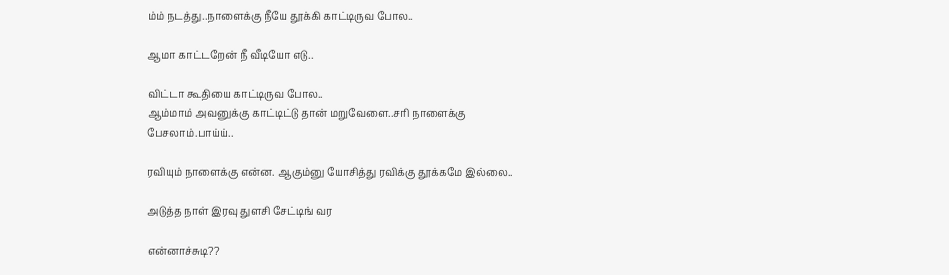ம்ம் நடத்து..நாளைக்கு நீயே தூக்கி காட்டிருவ போல..

ஆமா காட்டறேன் நீ வீடியோ எடு..

விட்டா கூதியை காட்டிருவ போல..
ஆம்மாம் அவனுக்கு காட்டிட்டு தான் மறுவேளை..சரி நாளைக்கு பேசலாம்.பாய்ய்..

ரவியும் நாளைக்கு என்ன. ஆகும்னு யோசித்து ரவிக்கு தூக்கமே இல்லை..

அடுத்த நாள் இரவு துளசி சேட்டிங் வர

என்னாச்சுடி??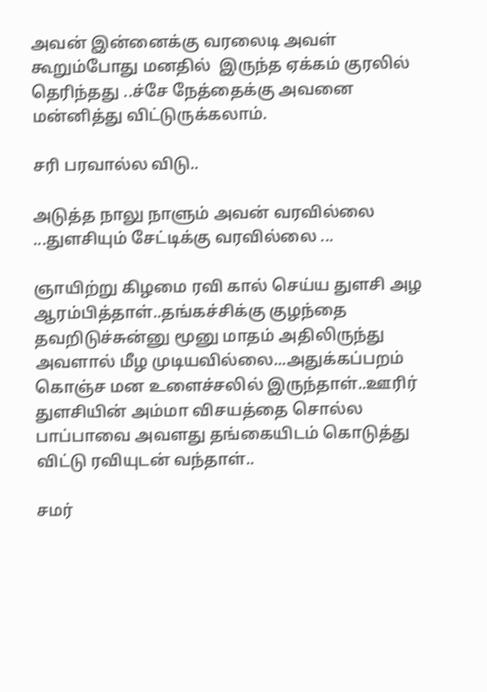அவன் இன்னைக்கு வரலைடி அவள் கூறும்போது மனதில்  இருந்த ஏக்கம் குரலில் தெரிந்தது ..ச்சே நேத்தைக்கு அவனை மன்னித்து விட்டுருக்கலாம்.

சரி பரவால்ல விடு..

அடுத்த நாலு நாளும் அவன் வரவில்லை ...துளசியும் சேட்டிக்கு வரவில்லை ...

ஞாயிற்று கிழமை ரவி கால் செய்ய துளசி அழ ஆரம்பித்தாள்..தங்கச்சிக்கு குழந்தை தவறிடுச்சுன்னு மூனு மாதம் அதிலிருந்து அவளால் மீழ முடியவில்லை...அதுக்கப்பறம் கொஞ்ச மன உளைச்சலில் இருந்தாள்..ஊரிர் துளசியின் அம்மா விசயத்தை சொல்ல பாப்பாவை அவளது தங்கையிடம் கொடுத்து விட்டு ரவியுடன் வந்தாள்..

சமர்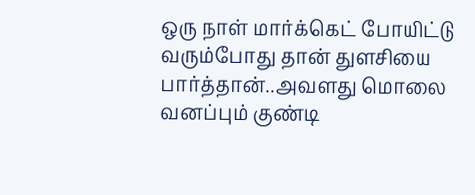ஒரு நாள் மார்க்கெட் போயிட்டு வரும்போது தான் துளசியை பார்த்தான்..அவளது மொலை வனப்பும் குண்டி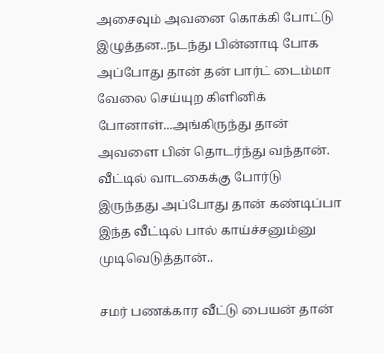அசைவும் அவனை கொக்கி போட்டு இழுத்தன..நடந்து பின்னாடி போக அப்போது தான் தன் பார்ட் டைம்மா வேலை செய்யுற கிளினிக் போனாள்...அங்கிருந்து தான் அவளை பின் தொடர்ந்து வந்தான். வீட்டில் வாடகைக்கு போர்டு இருந்தது அப்போது தான் கண்டிப்பா இந்த வீட்டில் பால் காய்ச்சனும்னு முடிவெடுத்தான்..

சமர் பணக்கார வீட்டு பையன் தான்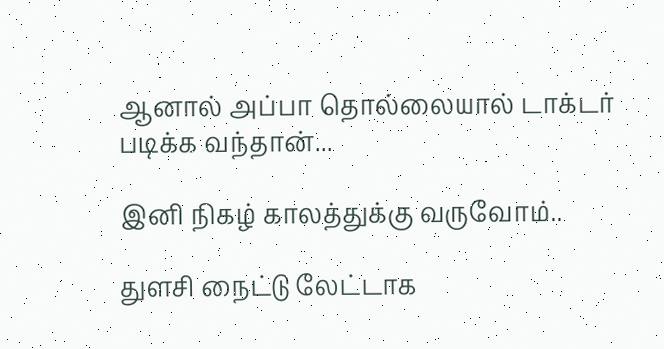ஆனால் அப்பா தொல்லையால் டாக்டர்  படிக்க வந்தான்...

இனி நிகழ் காலத்துக்கு வருவோம்..

துளசி நைட்டு லேட்டாக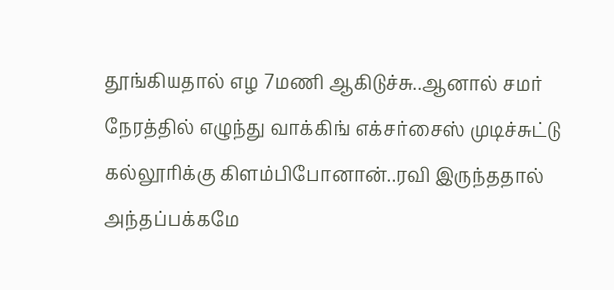தூங்கியதால் எழ 7மணி ஆகிடுச்சு..ஆனால் சமர் நேரத்தில் எழுந்து வாக்கிங் எக்சர்சைஸ் முடிச்சுட்டு கல்லூரிக்கு கிளம்பிபோனான்..ரவி இருந்ததால் அந்தப்பக்கமே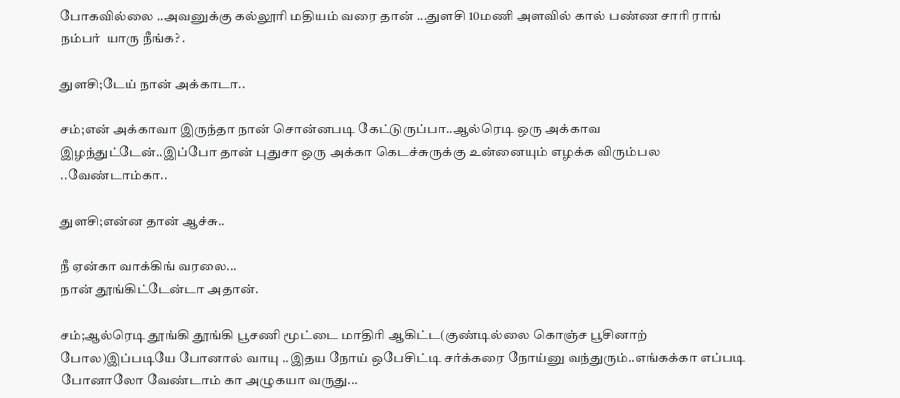போகவில்லை ..அவனுக்கு கல்லூரி மதியம் வரை தான் ...துளசி 10மணி அளவில் கால் பண்ண சாரி ராங் நம்பர்  யாரு நீங்க? .

துளசி;டேய் நான் அக்காடா..

சம்;என் அக்காவா இருந்தா நான் சொன்னபடி கேட்டுருப்பா..ஆல்ரெடி ஒரு அக்காவ இழந்துட்டேன்..இப்போ தான் புதுசா ஒரு அக்கா கெடச்சுருக்கு உன்னையும் எழக்க விரும்பல ..வேண்டாம்கா..

துளசி;என்ன தான் ஆச்சு..

நீ ஏன்கா வாக்கிங் வரலை...
நான் தூங்கிட்டேன்டா அதான்.

சம்;ஆல்ரெடி தூங்கி தூங்கி பூசணி மூட்டை மாதிரி ஆகிட்ட(குண்டில்லை கொஞ்ச பூசினாற் போல)இப்படியே போனால் வாயு ..இதய நோய் ஒபேசிட்டி சர்க்கரை நோய்னு வந்துரும்..எங்கக்கா எப்படி போனாலோ வேண்டாம் கா அழுகயா வருது...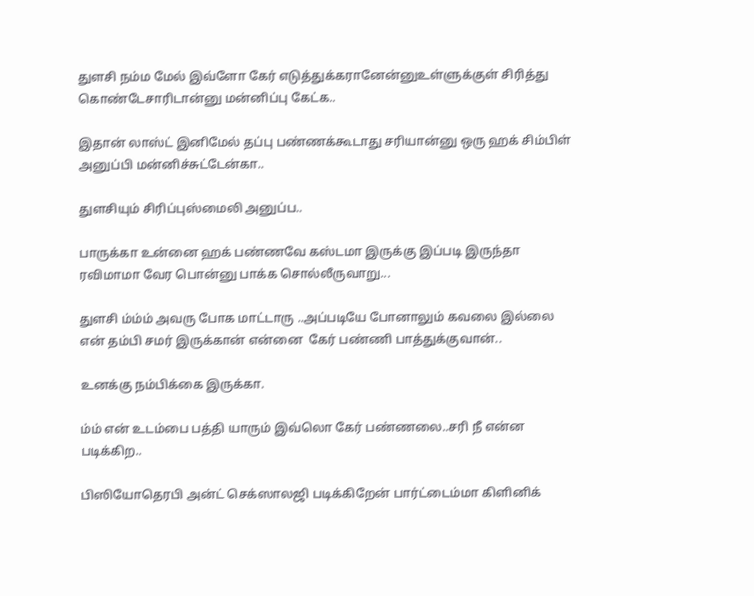துளசி நம்ம மேல் இவ்ளோ கேர் எடுத்துக்கரானேன்னுஉள்ளுக்குள் சிரித்து கொண்டேசாரிடான்னு மன்னிப்பு கேட்க..

இதான் லாஸ்ட் இனிமேல் தப்பு பண்ணக்கூடாது சரியான்னு ஒரு ஹக் சிம்பிள் அனுப்பி மன்னிச்சுட்டேன்கா..

துளசியும் சிரிப்புஸ்மைலி அனுப்ப..

பாருக்கா உன்னை ஹக் பண்ணவே கஸ்டமா இருக்கு இப்படி இருந்தா ரவிமாமா வேர பொன்னு பாக்க சொல்லீருவாறு...

துளசி ம்ம்ம் அவரு போக மாட்டாரு ..அப்படியே போனாலும் கவலை இல்லை என் தம்பி சமர் இருக்கான் என்னை  கேர் பண்ணி பாத்துக்குவான்..

உனக்கு நம்பிக்கை இருக்கா.

ம்ம் என் உடம்பை பத்தி யாரும் இவ்லொ கேர் பண்ணலை..சரி நீ என்ன படிக்கிற..

பிஸியோதெரபி அன்ட் செக்ஸாலஜி படிக்கிறேன் பார்ட்டைம்மா கிளினிக்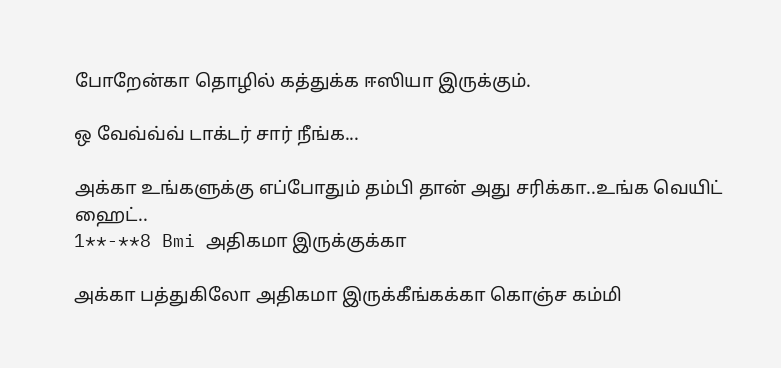போறேன்கா தொழில் கத்துக்க ஈஸியா இருக்கும்.

ஒ வேவ்வ்வ் டாக்டர் சார் நீங்க...

அக்கா உங்களுக்கு எப்போதும் தம்பி தான் அது சரிக்கா..உங்க வெயிட் ஹைட்..
1**-**8 Bmi அதிகமா இருக்குக்கா

அக்கா பத்துகிலோ அதிகமா இருக்கீங்கக்கா கொஞ்ச கம்மி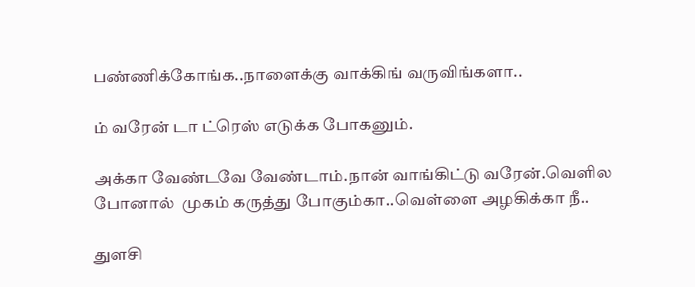பண்ணிக்கோங்க..நாளைக்கு வாக்கிங் வருவிங்களா..

ம் வரேன் டா ட்ரெஸ் எடுக்க போகனும்.

அக்கா வேண்டவே வேண்டாம்.நான் வாங்கிட்டு வரேன்.வெளில போனால்  முகம் கருத்து போகும்கா..வெள்ளை அழகிக்கா நீ..

துளசி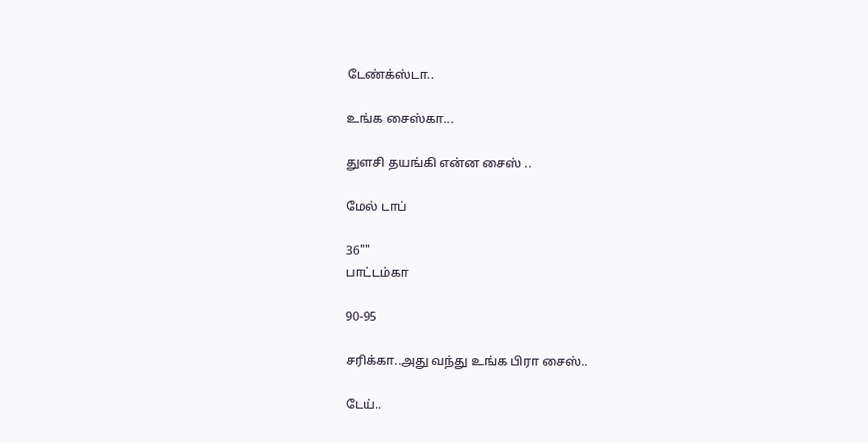டேண்க்ஸ்டா..

உங்க சைஸ்கா...

துளசி தயங்கி என்ன சைஸ் ..

மேல் டாப்

36""
பாட்டம்கா

90-95

சரிக்கா..அது வந்து உங்க பிரா சைஸ்..

டேய்..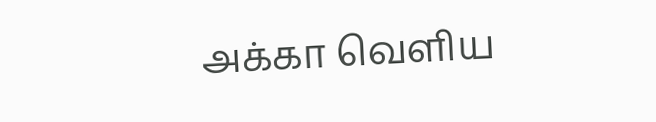அக்கா வெளிய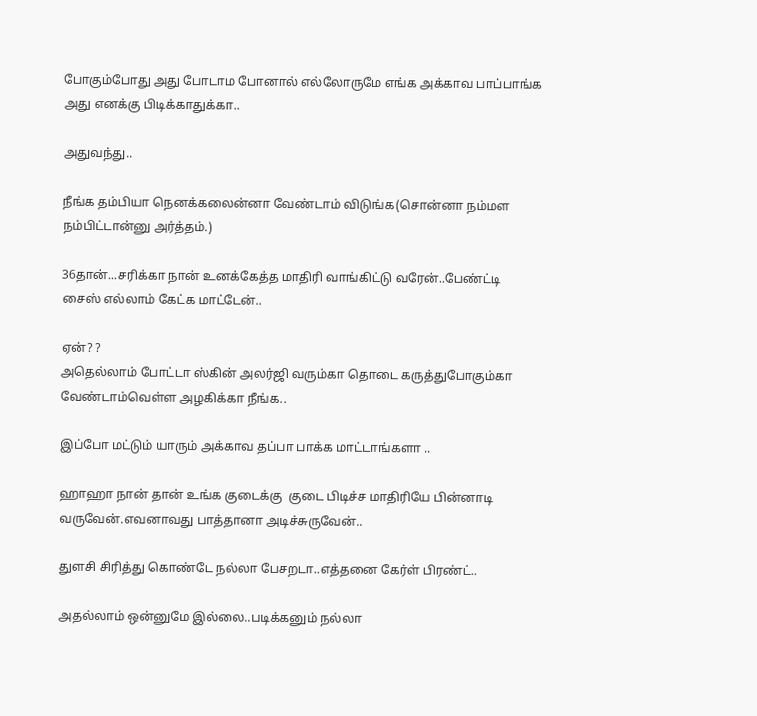போகும்போது அது போடாம போனால் எல்லோருமே எங்க அக்காவ பாப்பாங்க அது எனக்கு பிடிக்காதுக்கா..

அதுவந்து..

நீங்க தம்பியா நெனக்கலைன்னா வேண்டாம் விடுங்க(சொன்னா நம்மள நம்பிட்டான்னு அர்த்தம்.)

36தான்...சரிக்கா நான் உனக்கேத்த மாதிரி வாங்கிட்டு வரேன்..பேண்ட்டி சைஸ் எல்லாம் கேட்க மாட்டேன்..

ஏன்? ?
அதெல்லாம் போட்டா ஸ்கின் அலர்ஜி வரும்கா தொடை கருத்துபோகும்கா  வேண்டாம்வெள்ள அழகிக்கா நீங்க..

இப்போ மட்டும் யாரும் அக்காவ தப்பா பாக்க மாட்டாங்களா ..

ஹாஹா நான் தான் உங்க குடைக்கு  குடை பிடிச்ச மாதிரியே பின்னாடி வருவேன்.எவனாவது பாத்தானா அடிச்சுருவேன்..

துளசி சிரித்து கொண்டே நல்லா பேசறடா..எத்தனை கேர்ள் பிரண்ட்..

அதல்லாம் ஒன்னுமே இல்லை..படிக்கனும் நல்லா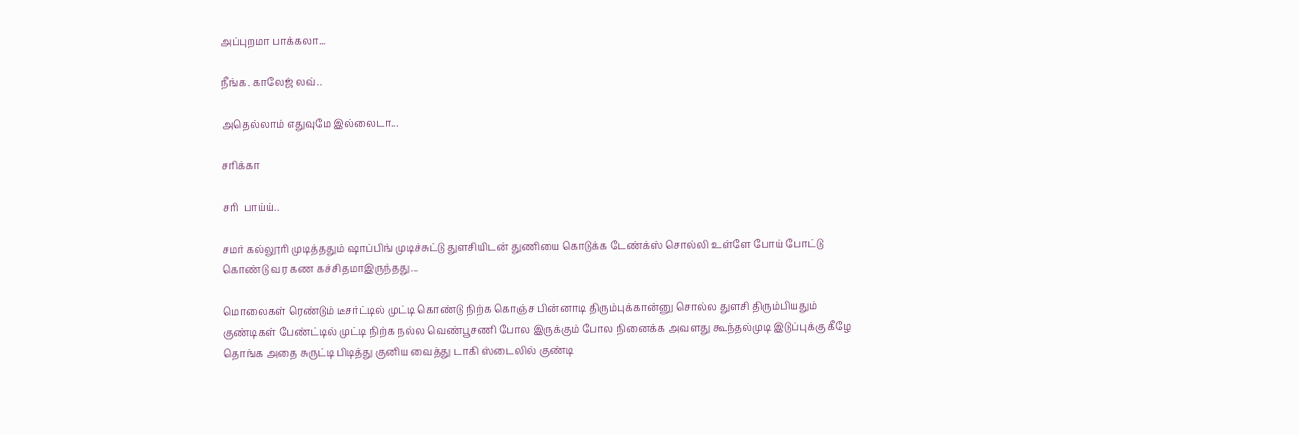அப்புறமா பாக்கலா...

நீங்க. காலேஜ் லவ்..

அதெல்லாம் எதுவுமே இல்லைடா...

சரிக்கா

சரி  பாய்ய்..

சமர் கல்லூரி முடித்ததும் ஷாப்பிங் முடிச்சுட்டு துளசியிடன் துணியை கொடுக்க டேண்க்ஸ் சொல்லி உள்ளே போய் போட்டு கொண்டு வர கண கச்சிதமாஇருந்தது...

மொலைகள் ரெண்டும் டீசர்ட்டில் முட்டி கொண்டு நிற்க கொஞ்ச பின்னாடி திரும்புக்கான்னு சொல்ல துளசி திரும்பியதும் குண்டிகள் பேண்ட்டில் முட்டி நிற்க நல்ல வெண்பூசணி போல இருக்கும் போல நினைக்க அவளது கூந்தல்முடி இடுப்புக்கு கீழே தொங்க அதை சுருட்டி பிடித்து குனிய வைத்து டாகி ஸ்டைலில் குண்டி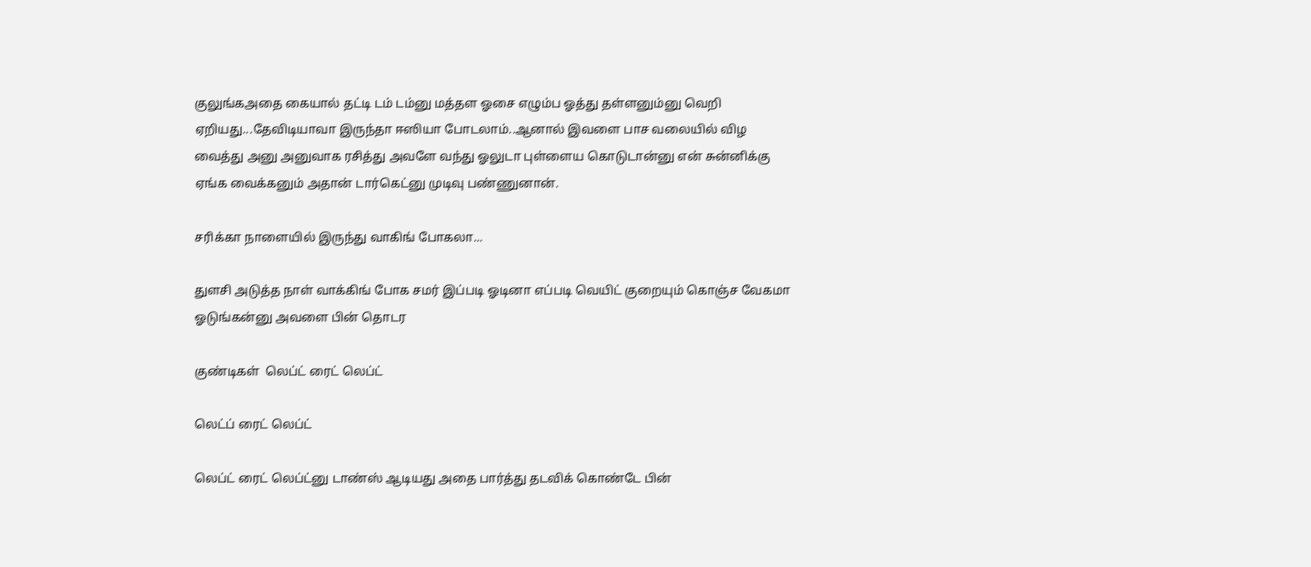குலுங்கஅதை கையால் தட்டி டம் டம்னு மத்தள ஓசை எழும்ப ஓத்து தள்ளனும்னு வெறி ஏறியது...தேவிடியாவா இருந்தா ஈஸியா போடலாம்..ஆனால் இவளை பாச வலையில் விழ வைத்து அனு அனுவாக ரசித்து அவளே வந்து ஓலுடா புள்ளைய கொடுடான்னு என் சுன்னிக்கு ஏங்க வைக்கனும் அதான் டார்கெட்னு முடிவு பண்ணுனான்.

சரிக்கா நாளையில் இருந்து வாகிங் போகலா...

துளசி அடுத்த நாள் வாக்கிங் போக சமர் இப்படி ஓடினா எப்படி வெயிட் குறையும் கொஞ்ச வேகமா ஓடுங்கன்னு அவளை பின் தொடர

குண்டிகள்  லெப்ட் ரைட் லெப்ட்

லெட்ப் ரைட் லெப்ட்

லெப்ட் ரைட் லெப்ட்னு டாண்ஸ் ஆடியது அதை பார்த்து தடவிக் கொண்டே பின்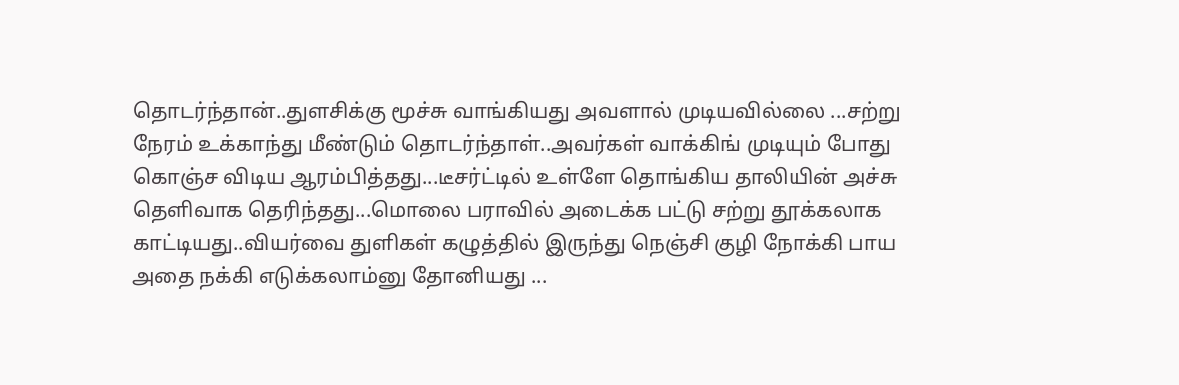தொடர்ந்தான்..துளசிக்கு மூச்சு வாங்கியது அவளால் முடியவில்லை ...சற்று நேரம் உக்காந்து மீண்டும் தொடர்ந்தாள்..அவர்கள் வாக்கிங் முடியும் போது கொஞ்ச விடிய ஆரம்பித்தது...டீசர்ட்டில் உள்ளே தொங்கிய தாலியின் அச்சு தெளிவாக தெரிந்தது...மொலை பராவில் அடைக்க பட்டு சற்று தூக்கலாக காட்டியது..வியர்வை துளிகள் கழுத்தில் இருந்து நெஞ்சி குழி நோக்கி பாய அதை நக்கி எடுக்கலாம்னு தோனியது ...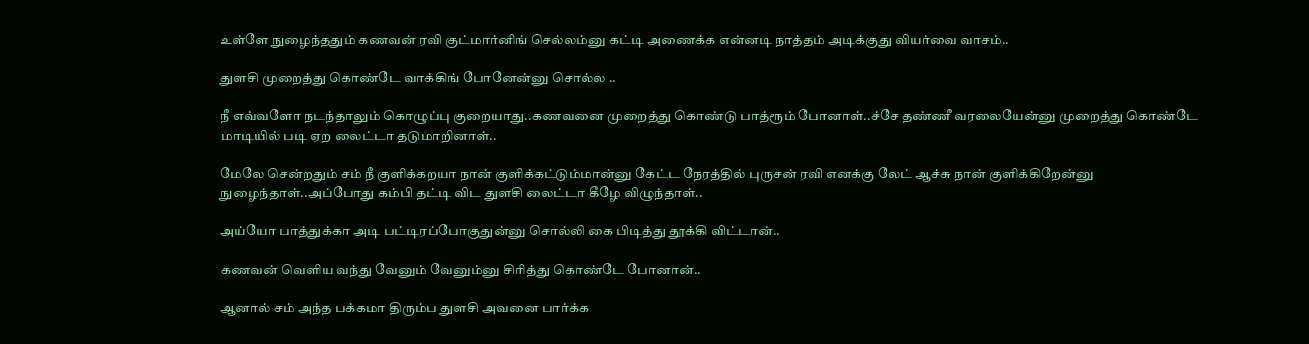உள்ளே நுழைந்ததும் கணவன் ரவி குட்மார்னிங் செல்லம்னு கட்டி அணைக்க என்னடி நாத்தம் அடிக்குது வியர்வை வாசம்..

துளசி முறைத்து கொண்டே வாக்கிங் போனேன்னு சொல்ல ..

நீ எவ்வளோ நடந்தாலும் கொழுப்பு குறையாது..கணவனை முறைத்து கொண்டு பாத்ரூம் போனாள்..ச்சே தண்ணீ வரலையேன்னு முறைத்து கொண்டே மாடியில் படி ஏற லைட்டா தடுமாறினாள்..

மேலே சென்றதும் சம் நீ குளிக்கறயா நான் குளிக்கட்டும்மான்னு கேட்ட நேரத்தில் புருசன் ரவி எனக்கு லேட் ஆச்சு நான் குளிக்கிறேன்னு நுழைந்தாள்..அப்போது கம்பி தட்டி விட துளசி லைட்டா கீழே விழுந்தாள்..

அய்யோ பாத்துக்கா அடி பட்டிரப்போகுதுன்னு சொல்லி கை பிடித்து தூக்கி விட்டான்..

கணவன் வெளிய வந்து வேனும் வேனும்னு சிரித்து கொண்டே போனான்..

ஆனால் சம் அந்த பக்கமா திரும்ப துளசி அவனை பார்க்க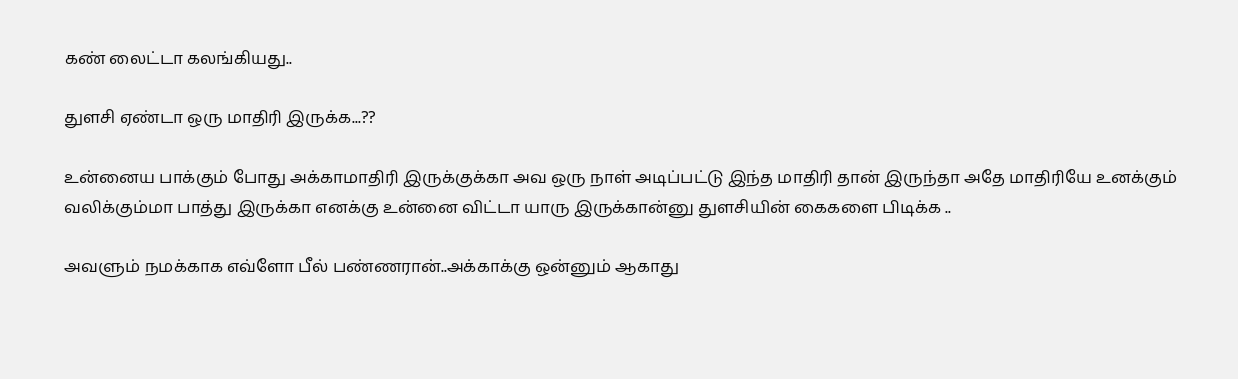கண் லைட்டா கலங்கியது..

துளசி ஏண்டா ஒரு மாதிரி இருக்க...??

உன்னைய பாக்கும் போது அக்காமாதிரி இருக்குக்கா அவ ஒரு நாள் அடிப்பட்டு இந்த மாதிரி தான் இருந்தா அதே மாதிரியே உனக்கும் வலிக்கும்மா பாத்து இருக்கா எனக்கு உன்னை விட்டா யாரு இருக்கான்னு துளசியின் கைகளை பிடிக்க ..

அவளும் நமக்காக எவ்ளோ பீல் பண்ணரான்..அக்காக்கு ஒன்னும் ஆகாது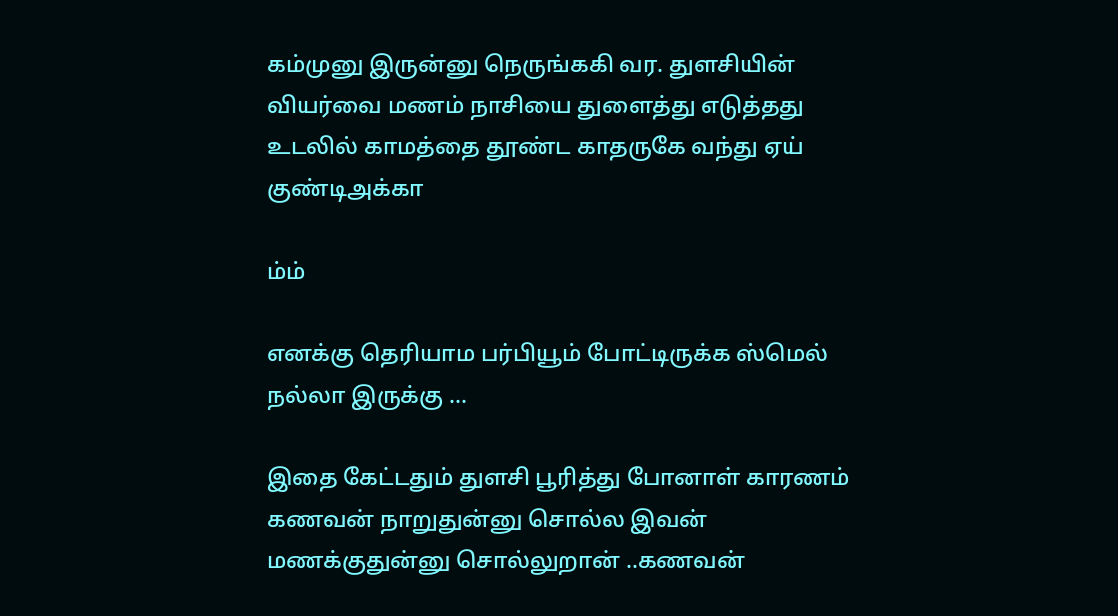கம்முனு இருன்னு நெருங்ககி வர. துளசியின் வியர்வை மணம் நாசியை துளைத்து எடுத்தது உடலில் காமத்தை தூண்ட காதருகே வந்து ஏய் குண்டிஅக்கா

ம்ம்

எனக்கு தெரியாம பர்பியூம் போட்டிருக்க ஸ்மெல் நல்லா இருக்கு ...

இதை கேட்டதும் துளசி பூரித்து போனாள் காரணம் கணவன் நாறுதுன்னு சொல்ல இவன் மணக்குதுன்னு சொல்லுறான் ..கணவன்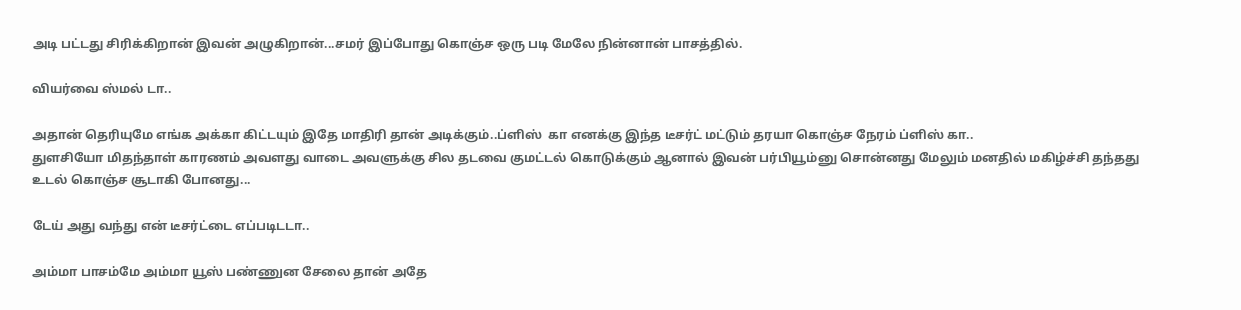அடி பட்டது சிரிக்கிறான் இவன் அழுகிறான்...சமர் இப்போது கொஞ்ச ஒரு படி மேலே நின்னான் பாசத்தில்.

வியர்வை ஸ்மல் டா..

அதான் தெரியுமே எங்க அக்கா கிட்டயும் இதே மாதிரி தான் அடிக்கும்..ப்ளிஸ்  கா எனக்கு இந்த டீசர்ட் மட்டும் தரயா கொஞ்ச நேரம் ப்ளிஸ் கா..
துளசியோ மிதந்தாள் காரணம் அவளது வாடை அவளுக்கு சில தடவை குமட்டல் கொடுக்கும் ஆனால் இவன் பர்பியூம்னு சொன்னது மேலும் மனதில் மகிழ்ச்சி தந்தது உடல் கொஞ்ச சூடாகி போனது...

டேய் அது வந்து என் டீசர்ட்டை எப்படிடடா..

அம்மா பாசம்மே அம்மா யூஸ் பண்ணுன சேலை தான் அதே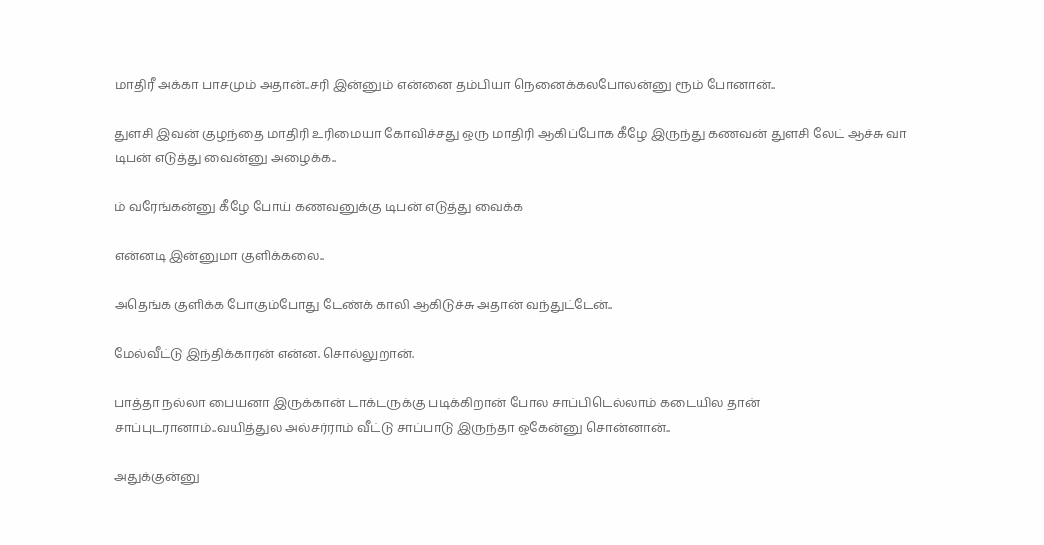மாதிரீ அக்கா பாசமும் அதான்..சரி இன்னும் என்னை தம்பியா நெனைக்கலபோலன்னு ரூம் போனான்..

துளசி இவன் குழந்தை மாதிரி உரிமையா கோவிச்சது ஒரு மாதிரி ஆகிப்போக கீழே இருந்து கணவன் துளசி லேட் ஆச்சு வா டிபன் எடுத்து வைன்னு அழைக்க..

ம் வரேங்கன்னு கீழே போய் கணவனுக்கு டிபன் எடுத்து வைக்க

என்னடி இன்னுமா குளிக்கலை..

அதெங்க குளிக்க போகும்போது டேண்க் காலி ஆகிடுச்சு அதான் வந்துட்டேன்..

மேல்வீட்டு இந்திக்காரன் என்ன. சொல்லுறான்.

பாத்தா நல்லா பையனா இருக்கான் டாக்டருக்கு படிக்கிறான் போல சாப்பிடெல்லாம் கடையில தான் சாப்புடரானாம்..வயித்துல அல்சர்ராம் வீட்டு சாப்பாடு இருந்தா ஒகேன்னு சொன்னான்..

அதுக்குன்னு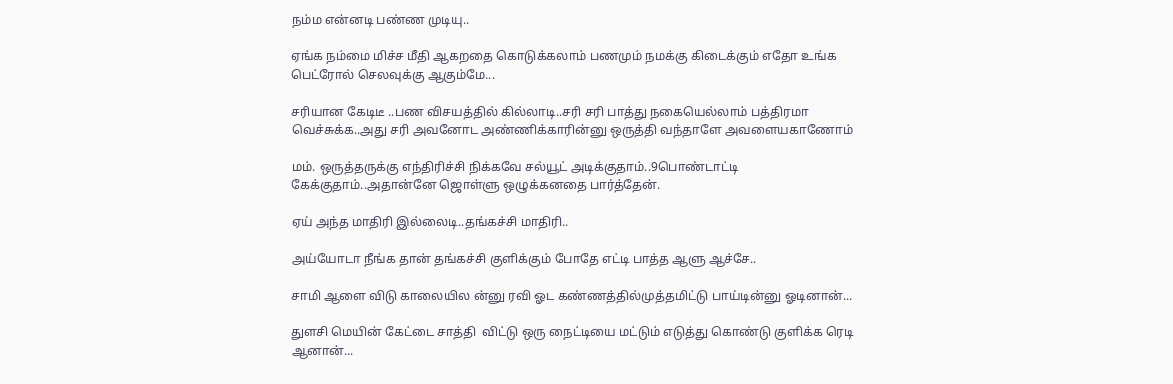நம்ம என்னடி பண்ண முடியு..

ஏங்க நம்மை மிச்ச மீதி ஆகறதை கொடுக்கலாம் பணமும் நமக்கு கிடைக்கும் எதோ உங்க பெட்ரோல் செலவுக்கு ஆகும்மே...

சரியான கேடிடீ ..பண விசயத்தில் கில்லாடி..சரி சரி பாத்து நகையெல்லாம் பத்திரமா வெச்சுக்க..அது சரி அவனோட அண்ணிக்காரின்னு ஒருத்தி வந்தாளே அவளையகாணோம்

மம். ஒருத்தருக்கு எந்திரிச்சி நிக்கவே சல்யூட் அடிக்குதாம்..9பொண்டாட்டி கேக்குதாம்..அதான்னே ஜொள்ளு ஒழுக்கனதை பார்த்தேன்.

ஏய் அந்த மாதிரி இல்லைடி..தங்கச்சி மாதிரி..

அய்யோடா நீங்க தான் தங்கச்சி குளிக்கும் போதே எட்டி பாத்த ஆளு ஆச்சே..

சாமி ஆளை விடு காலையில ன்னு ரவி ஓட கண்ணத்தில்முத்தமிட்டு பாய்டின்னு ஓடினான்...

துளசி மெயின் கேட்டை சாத்தி  விட்டு ஒரு நைட்டியை மட்டும் எடுத்து கொண்டு குளிக்க ரெடி ஆனான்...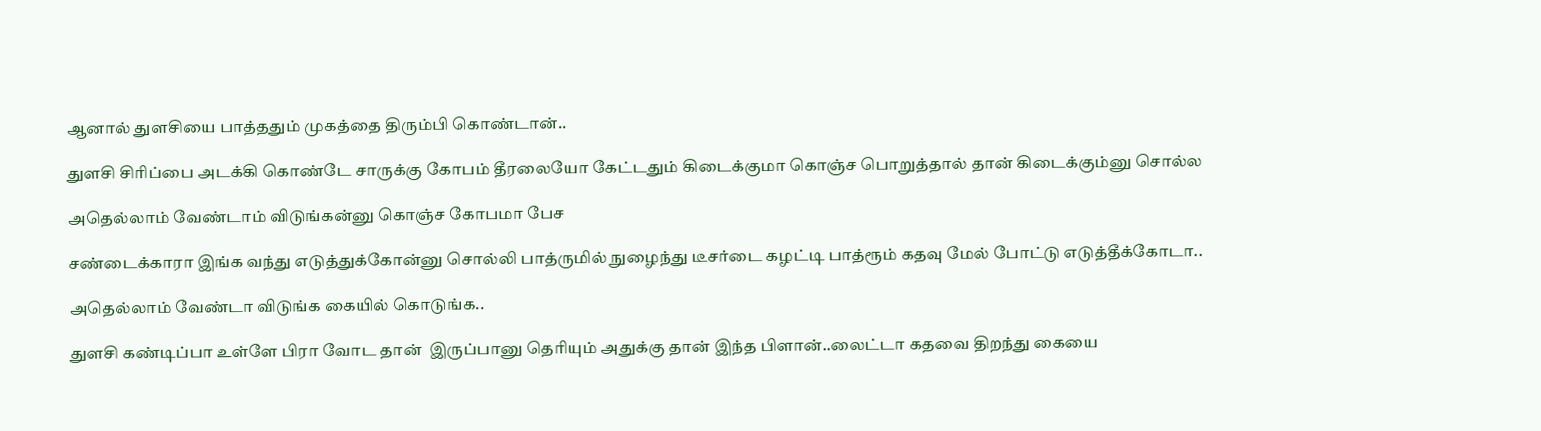ஆனால் துளசியை பாத்ததும் முகத்தை திரும்பி கொண்டான்..

துளசி சிரிப்பை அடக்கி கொண்டே சாருக்கு கோபம் தீரலையோ கேட்டதும் கிடைக்குமா கொஞ்ச பொறுத்தால் தான் கிடைக்கும்னு சொல்ல

அதெல்லாம் வேண்டாம் விடுங்கன்னு கொஞ்ச கோபமா பேச

சண்டைக்காரா இங்க வந்து எடுத்துக்கோன்னு சொல்லி பாத்ருமில் நுழைந்து டீசர்டை கழட்டி பாத்ரூம் கதவு மேல் போட்டு எடுத்தீக்கோடா..

அதெல்லாம் வேண்டா விடுங்க கையில் கொடுங்க..

துளசி கண்டிப்பா உள்ளே பிரா வோட தான்  இருப்பானு தெரியும் அதுக்கு தான் இந்த பிளான்..லைட்டா கதவை திறந்து கையை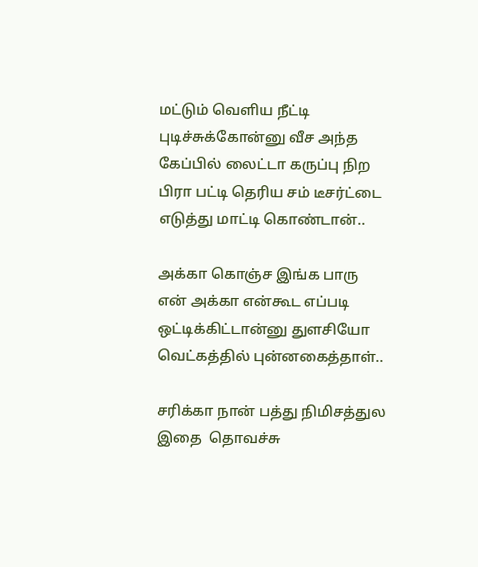மட்டும் வெளிய நீட்டி புடிச்சுக்கோன்னு வீச அந்த கேப்பில் லைட்டா கருப்பு நிற பிரா பட்டி தெரிய சம் டீசர்ட்டை எடுத்து மாட்டி கொண்டான்..

அக்கா கொஞ்ச இங்க பாரு  என் அக்கா என்கூட எப்படி ஒட்டிக்கிட்டான்னு துளசியோ வெட்கத்தில் புன்னகைத்தாள்..

சரிக்கா நான் பத்து நிமிசத்துல இதை  தொவச்சு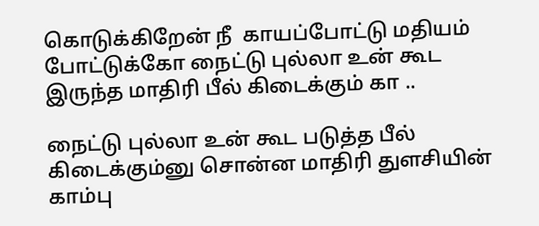கொடுக்கிறேன் நீ  காயப்போட்டு மதியம் போட்டுக்கோ நைட்டு புல்லா உன் கூட இருந்த மாதிரி பீல் கிடைக்கும் கா ..

நைட்டு புல்லா உன் கூட படுத்த பீல் கிடைக்கும்னு சொன்ன மாதிரி துளசியின் காம்பு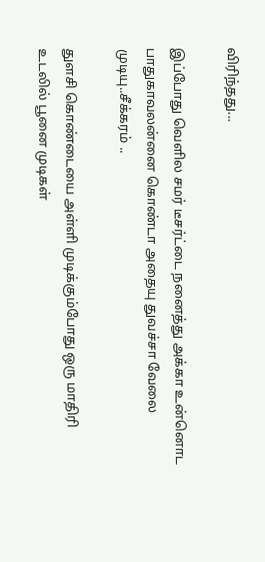விரிந்தது...

இப்போது வெளில சமர் டீசர்ட்டை நனைத்து அக்கா உன்னொட பாதுகாவலன்னை கொண்டா அதையு துவச்சா வேலை முடியு..சீக்கரம் ..

துளசி கொண்டையை அள்ளி முடிக்கும்போது ஒரு மாதிரி உடலில் பூனை முடிகள்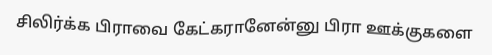சிலிர்க்க பிராவை கேட்கரானேன்னு பிரா ஊக்குகளை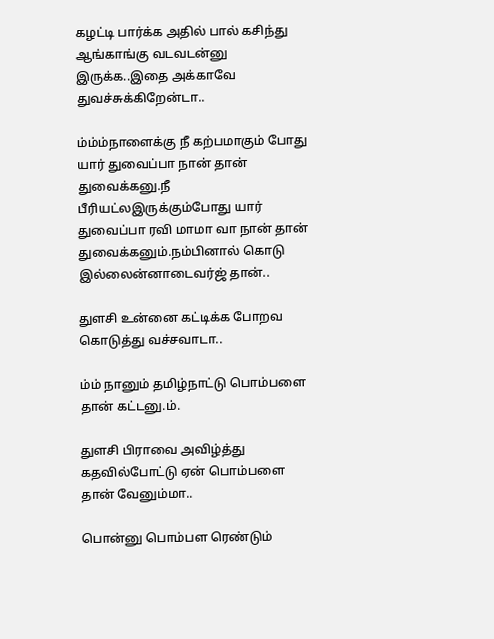கழட்டி பார்க்க அதில் பால் கசிந்து ஆங்காங்கு வடவடன்னு இருக்க..இதை அக்காவே துவச்சுக்கிறேன்டா..

ம்ம்ம்நாளைக்கு நீ கற்பமாகும் போது யார் துவைப்பா நான் தான் துவைக்கனு.நீ பீரியட்லஇருக்கும்போது யார் துவைப்பா ரவி மாமா வா நான் தான் துவைக்கனும்.நம்பினால் கொடு இல்லைன்னாடைவர்ஜ் தான்..

துளசி உன்னை கட்டிக்க போறவ கொடுத்து வச்சவாடா..

ம்ம் நானும் தமிழ்நாட்டு பொம்பளை தான் கட்டனு.ம்.

துளசி பிராவை அவிழ்த்து கதவில்போட்டு ஏன் பொம்பளை தான் வேனும்மா..

பொன்னு பொம்பள ரெண்டும்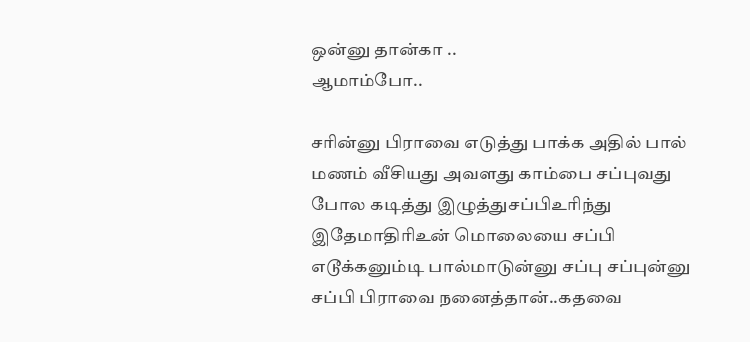ஒன்னு தான்கா ..
ஆமாம்போ..

சரின்னு பிராவை எடுத்து பாக்க அதில் பால் மணம் வீசியது அவளது காம்பை சப்புவது போல கடித்து இழுத்துசப்பிஉரிந்து இதேமாதிரிஉன் மொலையை சப்பி எடூக்கனும்டி பால்மாடுன்னு சப்பு சப்புன்னு சப்பி பிராவை நனைத்தான்..கதவை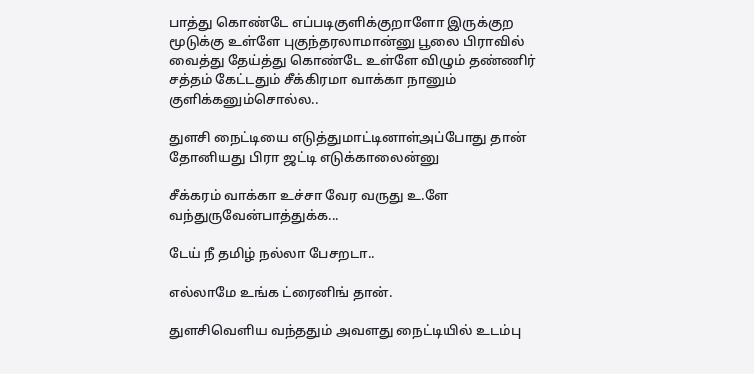பாத்து கொண்டே எப்படிகுளிக்குறாளோ இருக்குற மூடுக்கு உள்ளே புகுந்தரலாமான்னு பூலை பிராவில் வைத்து தேய்த்து கொண்டே உள்ளே விழும் தண்ணிர் சத்தம் கேட்டதும் சீக்கிரமா வாக்கா நானும் குளிக்கனும்சொல்ல..

துளசி நைட்டியை எடுத்துமாட்டினாள்அப்போது தான் தோனியது பிரா ஜட்டி எடுக்காலைன்னு

சீக்கரம் வாக்கா உச்சா வேர வருது உ.ளே வந்துருவேன்பாத்துக்க...

டேய் நீ தமிழ் நல்லா பேசறடா..

எல்லாமே உங்க ட்ரைனிங் தான்.

துளசிவெளிய வந்ததும் அவளது நைட்டியில் உடம்பு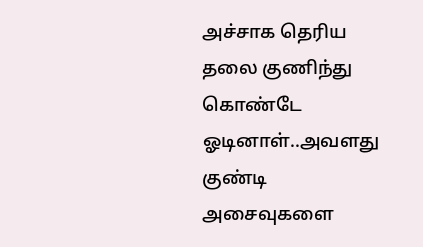அச்சாக தெரிய தலை குணிந்து கொண்டே ஓடினாள்..அவளது குண்டி அசைவுகளை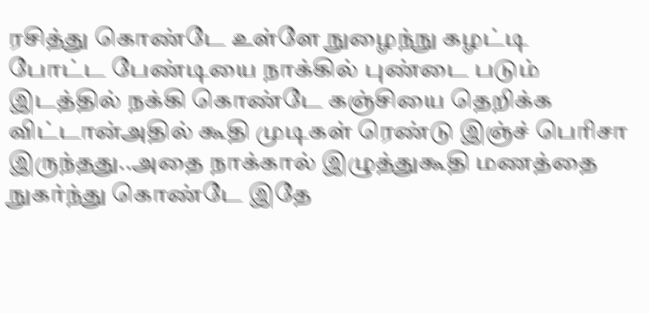ரசித்து கொண்டே உள்ளே நுழைந்நு கழட்டி போட்ட பேண்டியை நாக்கில் புண்டை படும் இடத்தில் நக்கி கொண்டே கஞ்சியை தெறிக்க விட்டான்அதில் கூதி முடிகள் ரெண்டு இஞ்ச் பெரிசா இருந்தது..அதை நாக்கால் இழுத்துகூதி மணத்தை நுகர்ந்து கொண்டே இதே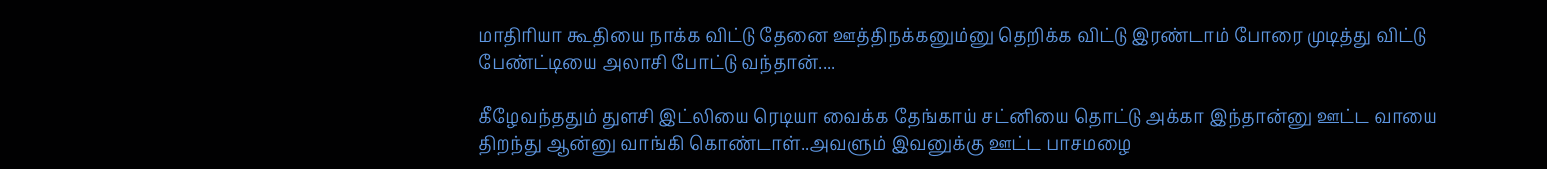மாதிரியா கூதியை நாக்க விட்டு தேனை ஊத்திநக்கனும்னு தெறிக்க விட்டு இரண்டாம் போரை முடித்து விட்டு பேண்ட்டியை அலாசி போட்டு வந்தான்....

கீழேவந்ததும் துளசி இட்லியை ரெடியா வைக்க தேங்காய் சட்னியை தொட்டு அக்கா இந்தான்னு ஊட்ட வாயை திறந்து ஆன்னு வாங்கி கொண்டாள்..அவளும் இவனுக்கு ஊட்ட பாசமழை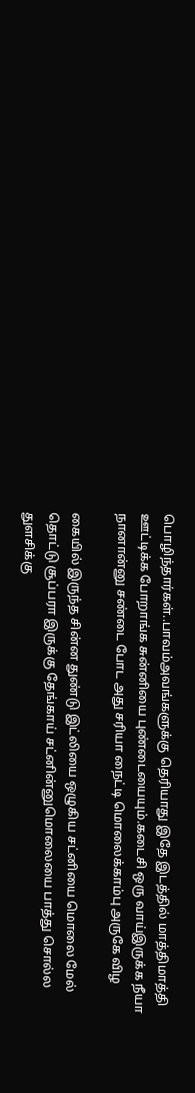பொழிந்தார்கள்..பாவம்அவங்களுக்கு தெரியாது இதே இடத்தில் மாத்திமாத்தி ஊட்டிக்க போறாங்க சுன்னியை புண்டையையும்.கடைசி ஒரு வாய்இருக்க நீயா நானான்னு சண்டை போட அது சரியா நைட்டி மொலைக்காம்பு அருகே விழ

கையில் இருந்த சின்ன துண்டு இட்லியை ஒழுகிய சட்னியை மொலை மேல் தொட்டு சூப்பரா இருக்கு தேங்காய் சட்னின்னுமொலையை பாத்து சொல்ல துளசிக்கு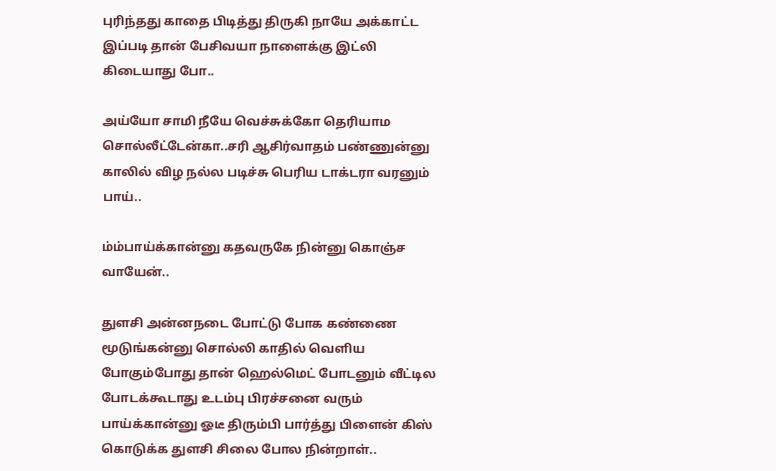புரிந்தது காதை பிடித்து திருகி நாயே அக்காட்ட இப்படி தான் பேசிவயா நாளைக்கு இட்லி கிடையாது போ..

அய்யோ சாமி நீயே வெச்சுக்கோ தெரியாம சொல்லீட்டேன்கா..சரி ஆசிர்வாதம் பண்ணுன்னு காலில் விழ நல்ல படிச்சு பெரிய டாக்டரா வரனும் பாய்..

ம்ம்பாய்க்கான்னு கதவருகே நின்னு கொஞ்ச வாயேன்..

துளசி அன்னநடை போட்டு போக கண்ணை மூடுங்கன்னு சொல்லி காதில் வெளிய போகும்போது தான் ஹெல்மெட் போடனும் வீட்டில போடக்கூடாது உடம்பு பிரச்சனை வரும் பாய்க்கான்னு ஓடீ திரும்பி பார்த்து பிளைன் கிஸ் கொடுக்க துளசி சிலை போல நின்றாள்..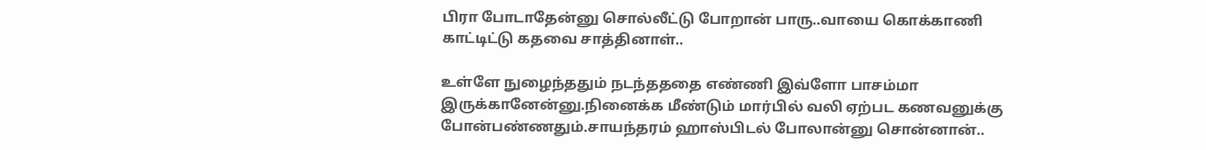பிரா போடாதேன்னு சொல்லீட்டு போறான் பாரு..வாயை கொக்காணி காட்டிட்டு கதவை சாத்தினாள்..

உள்ளே நுழைந்ததும் நடந்தததை எண்ணி இவ்ளோ பாசம்மா இருக்கானேன்னு.நினைக்க மீண்டும் மார்பில் வலி ஏற்பட கணவனுக்கு போன்பண்ணதும்.சாயந்தரம் ஹாஸ்பிடல் போலான்னு சொன்னான்..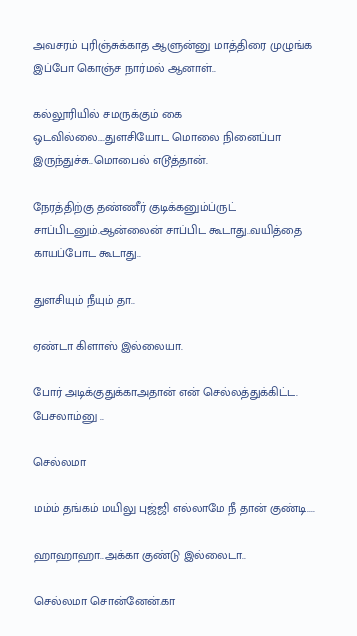அவசரம் புரிஞ்சுக்காத ஆளுன்னு மாத்திரை முழுங்க இப்போ கொஞ்ச நார்மல் ஆனாள்..

கல்லூரியில் சமருக்கும் கை ஒடவில்லை....துளசியோட மொலை நினைப்பா இருந்துச்சு..மொபைல் எடூத்தான்.

நேரத்திற்கு தண்ணீர் குடிக்கனும்ப்ருட் சாப்பிடனும்.ஆன்லைன் சாப்பிட கூடாது..வயித்தை காயப்போட கூடாது..

துளசியும் நீயும் தா..

ஏண்டா கிளாஸ் இல்லையா.

போர் அடிக்குதுக்காஅதான் என் செல்லத்துக்கிட்ட. பேசலாம்னு ..

செல்லமா

மம்ம் தங்கம் மயிலு புஜ்ஜி எல்லாமே நீ தான் குண்டி....

ஹாஹாஹா..அக்கா குண்டு இல்லைடா..

செல்லமா சொன்னேன்.கா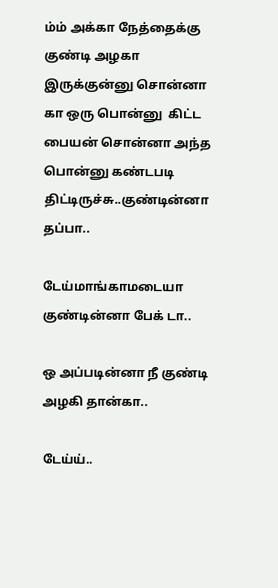ம்ம் அக்கா நேத்தைக்கு குண்டி அழகா இருக்குன்னு சொன்னா கா ஒரு பொன்னு  கிட்ட பையன் சொன்னா அந்த பொன்னு கண்டபடி திட்டிருச்சு..குண்டின்னா தப்பா..

டேய்மாங்காமடையா குண்டின்னா பேக் டா..

ஒ அப்படின்னா நீ குண்டி அழகி தான்கா..

டேய்ய்..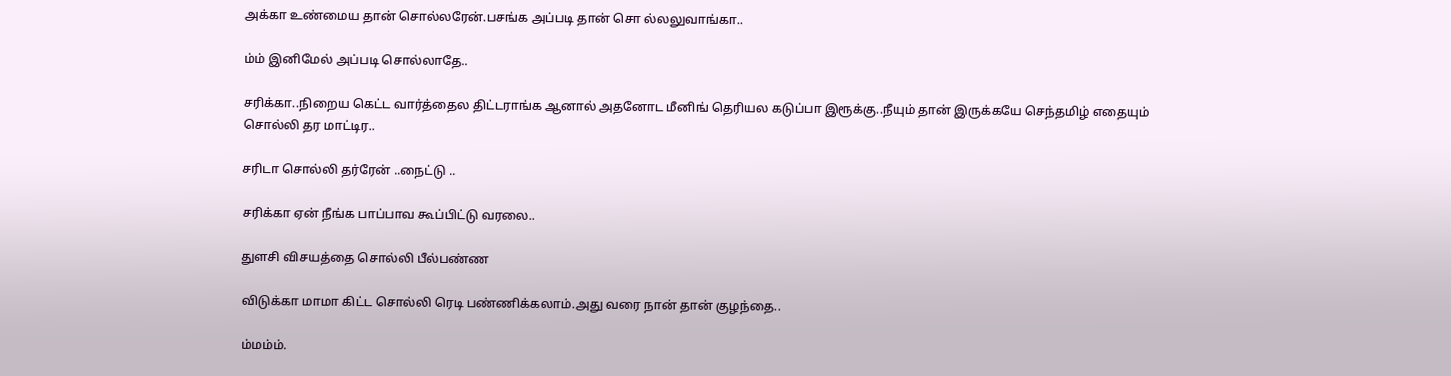அக்கா உண்மைய தான் சொல்லரேன்.பசங்க அப்படி தான் சொ ல்லலுவாங்கா..

ம்ம் இனிமேல் அப்படி சொல்லாதே..

சரிக்கா..நிறைய கெட்ட வார்த்தைல திட்டராங்க ஆனால் அதனோட மீனிங் தெரியல கடுப்பா இரூக்கு..நீயும் தான் இருக்கயே செந்தமிழ் எதையும் சொல்லி தர மாட்டிர..

சரிடா சொல்லி தர்ரேன் ..நைட்டு ..

சரிக்கா ஏன் நீங்க பாப்பாவ கூப்பிட்டு வரலை..

துளசி விசயத்தை சொல்லி பீல்பண்ண

விடுக்கா மாமா கிட்ட சொல்லி ரெடி பண்ணிக்கலாம்.அது வரை நான் தான் குழந்தை..

ம்மம்ம்.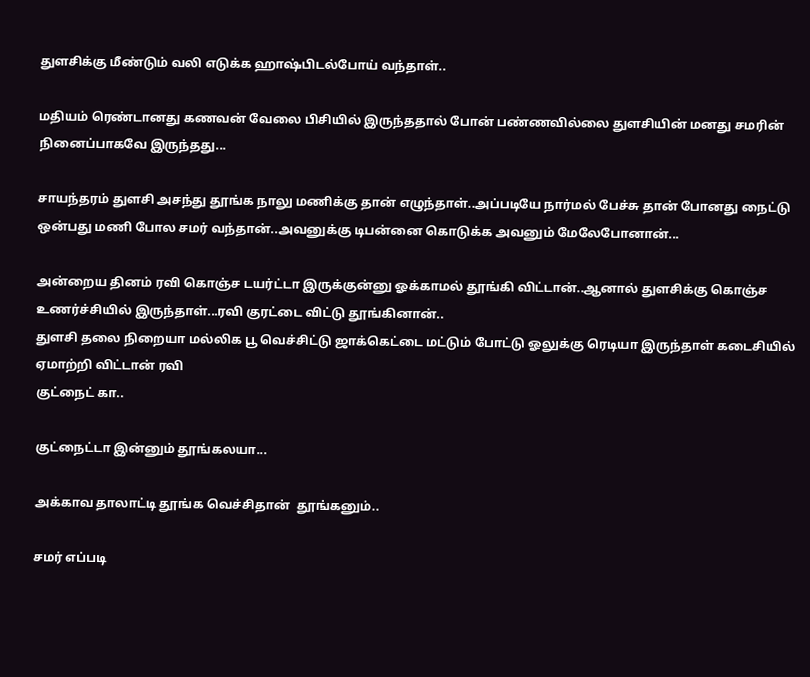துளசிக்கு மீண்டும் வலி எடுக்க ஹாஷ்பிடல்போய் வந்தாள்..

மதியம் ரெண்டானது கணவன் வேலை பிசியில் இருந்ததால் போன் பண்ணவில்லை துளசியின் மனது சமரின் நினைப்பாகவே இருந்தது...

சாயந்தரம் துளசி அசந்து தூங்க நாலு மணிக்கு தான் எழுந்தாள்..அப்படியே நார்மல் பேச்சு தான் போனது நைட்டு ஒன்பது மணி போல சமர் வந்தான்..அவனுக்கு டிபன்னை கொடுக்க அவனும் மேலேபோனான்...

அன்றைய தினம் ரவி கொஞ்ச டயர்ட்டா இருக்குன்னு ஓக்காமல் தூங்கி விட்டான்..ஆனால் துளசிக்கு கொஞ்ச உணர்ச்சியில் இருந்தாள்...ரவி குரட்டை விட்டு தூங்கினான்..
துளசி தலை நிறையா மல்லிக பூ வெச்சிட்டு ஜாக்கெட்டை மட்டும் போட்டு ஓலுக்கு ரெடியா இருந்தாள் கடைசியில் ஏமாற்றி விட்டான் ரவி
குட்நைட் கா..

குட்நைட்டா இன்னும் தூங்கலயா...

அக்காவ தாலாட்டி தூங்க வெச்சிதான்  தூங்கனும்..

சமர் எப்படி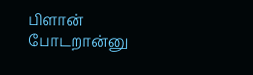பிளான் போடறான்னு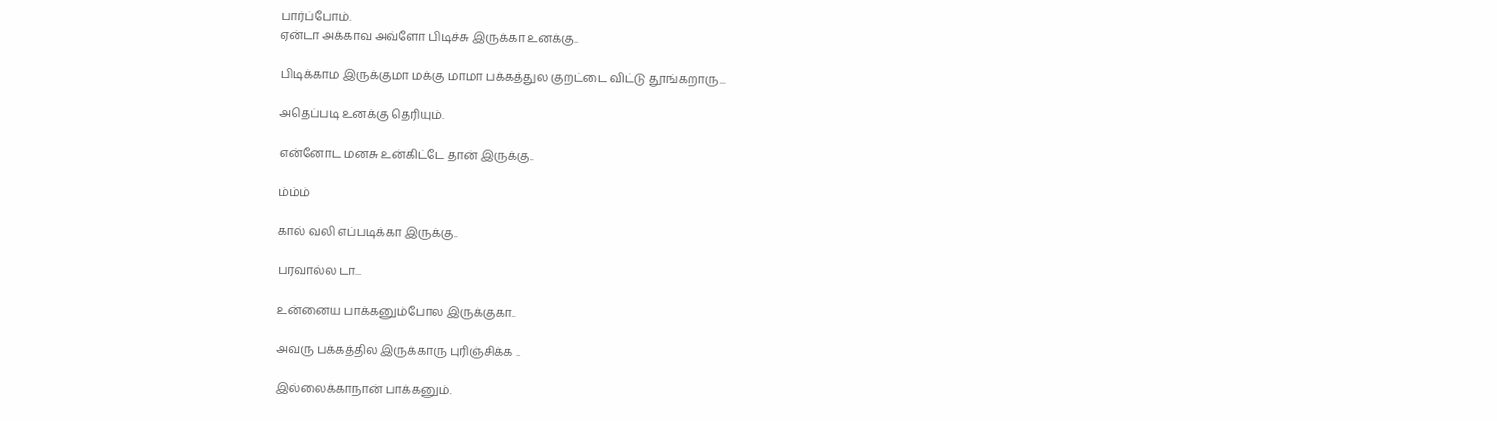பார்ப்போம்.
ஏன்டா அக்காவ அவ்ளோ பிடிச்சு இருக்கா உனக்கு..

பிடிக்காம இருக்குமா மக்கு மாமா பக்கத்துல குறட்டை விட்டு தூங்கறாரு...

அதெப்படி உனக்கு தெரியும்.

என்னோட மனசு உன்கிட்டே தான் இருக்கு..

ம்ம்ம்

கால் வலி எப்படிக்கா இருக்கு..

பரவால்ல டா...

உன்னைய பாக்கனும்போல இருக்குகா..

அவரு பக்கத்தில இருக்காரு புரிஞ்சிக்க ..

இல்லைக்காநான் பாக்கனும்.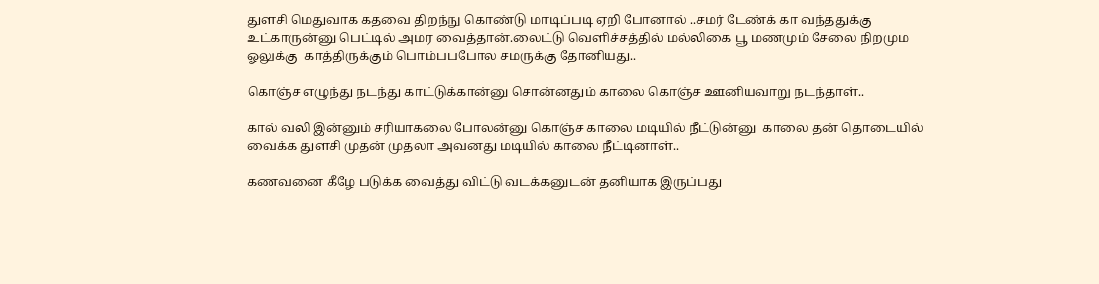துளசி மெதுவாக கதவை திறந்நு கொண்டு மாடிப்படி ஏறி போனால் ..சமர் டேண்க் கா வந்ததுக்கு உட்காருன்னு பெட்டில் அமர வைத்தான்.லைட்டு வெளிச்சத்தில் மல்லிகை பூ மணமும் சேலை நிறமும ஓலுக்கு  காத்திருக்கும் பொம்பபபோல சமருக்கு தோனியது..

கொஞ்ச எழுந்து நடந்து காட்டுக்கான்னு சொன்னதும் காலை கொஞ்ச ஊனியவாறு நடந்தாள்..

கால் வலி இன்னும் சரியாகலை போலன்னு கொஞ்ச காலை மடியில் நீட்டுன்னு  காலை தன் தொடையில் வைக்க துளசி முதன் முதலா அவனது மடியில் காலை நீட்டினாள்..

கணவனை கீழே படுக்க வைத்து விட்டு வடக்கனுடன் தனியாக இருப்பது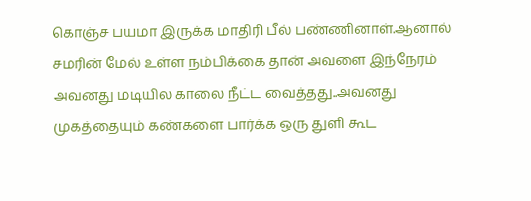கொஞ்ச பயமா இருக்க மாதிரி பீல் பண்ணினாள்.ஆனால் சமரின் மேல் உள்ள நம்பிக்கை தான் அவளை இந்நேரம் அவனது மடியில காலை நீட்ட வைத்தது..அவனது முகத்தையும் கண்களை பார்க்க ஒரு துளி கூட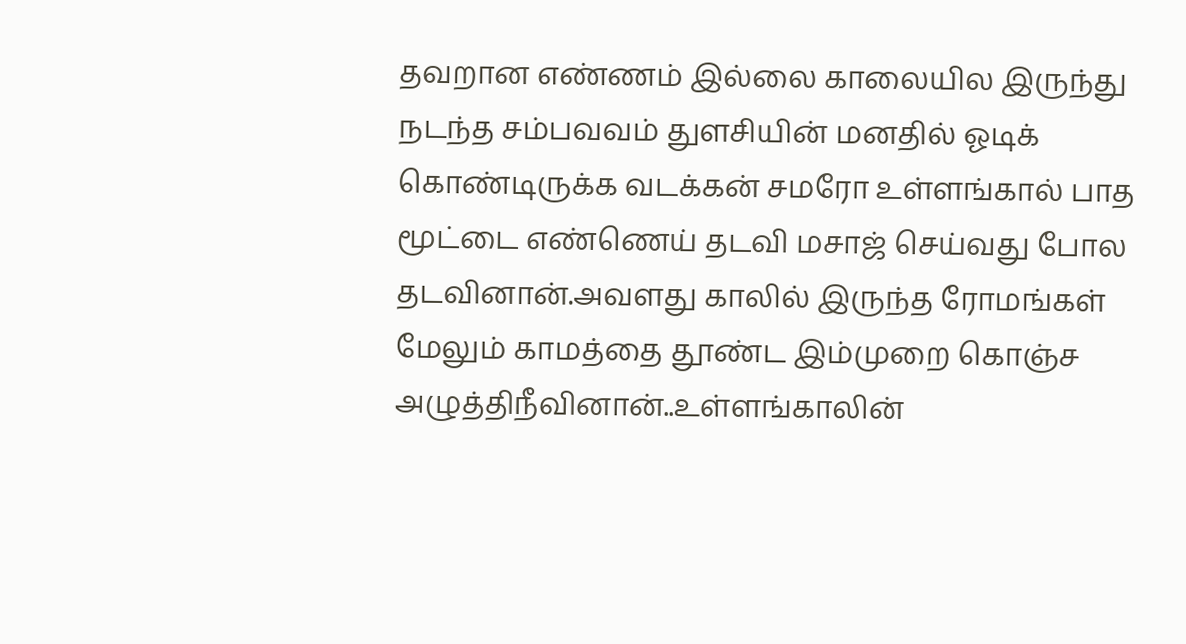தவறான எண்ணம் இல்லை காலையில இருந்து நடந்த சம்பவவம் துளசியின் மனதில் ஓடிக் கொண்டிருக்க வடக்கன் சமரோ உள்ளங்கால் பாத மூட்டை எண்ணெய் தடவி மசாஜ் செய்வது போல தடவினான்.அவளது காலில் இருந்த ரோமங்கள் மேலும் காமத்தை தூண்ட இம்முறை கொஞ்ச அழுத்திநீவினான்..உள்ளங்காலின்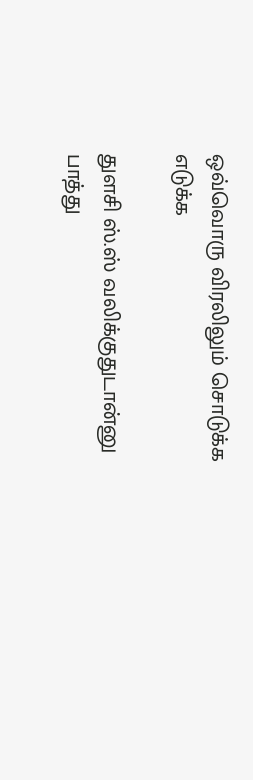ஒவ்வொரு விரலிலும் சொடுக்க எடுக்க

துளசி ஸ்.ஸ் வலிக்குதுடான்னு பாத்து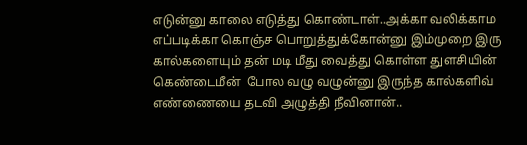எடுன்னு காலை எடுத்து கொண்டாள்..அக்கா வலிக்காம எப்படிக்கா கொஞ்ச பொறுத்துக்கோன்னு இம்முறை இரு கால்களையும் தன் மடி மீது வைத்து கொள்ள துளசியின் கெண்டைமீன்  போல வழு வழுன்னு இருந்த கால்களிவ் எண்ணையை தடவி அழுத்தி நீவினான்..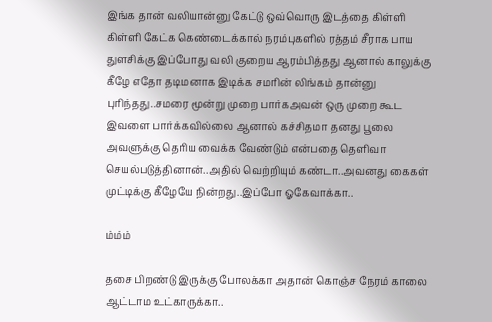இங்க தான் வலியான்னு கேட்டு ஒவ்வொரு இடத்தை கிள்ளி கிள்ளி கேட்க கெண்டைக்கால் நரம்புகளில் ரத்தம் சீராக பாய துளசிக்கு இப்போது வலி குறைய ஆரம்பித்தது ஆனால் காலுக்கு கீழே எதோ தடிமனாக இடிக்க சமரின் லிங்கம் தான்னு புரிந்தது..சமரை மூன்று முறை பார்கஅவன் ஒரு முறை கூட இவளை பார்க்கவில்லை ஆனால் கச்சிதமா தனது பூலை அவளுக்கு தெரிய வைக்க வேண்டும் என்பதை தெளிவா செயல்படுத்தினான்..அதில் வெற்றியும் கண்டா..அவனது கைகள் முட்டிக்கு கீழேயே நின்றது..இப்போ ஓகேவாக்கா..

ம்ம்ம்

தசை பிறண்டு இருக்கு போலக்கா அதான் கொஞ்ச நேரம் காலை ஆட்டாம உட்காருக்கா..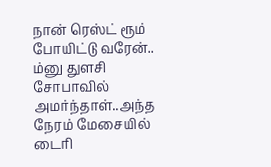நான் ரெஸ்ட் ரூம் போயிட்டு வரேன்..
ம்னு துளசி சோபாவில் அமர்ந்தாள்..அந்த நேரம் மேசையில் டைரி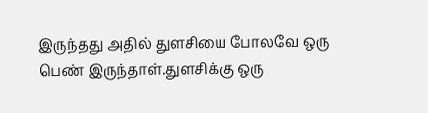இருந்தது அதில் துளசியை போலவே ஒரு பெண் இருந்தாள்.துளசிக்கு ஒரு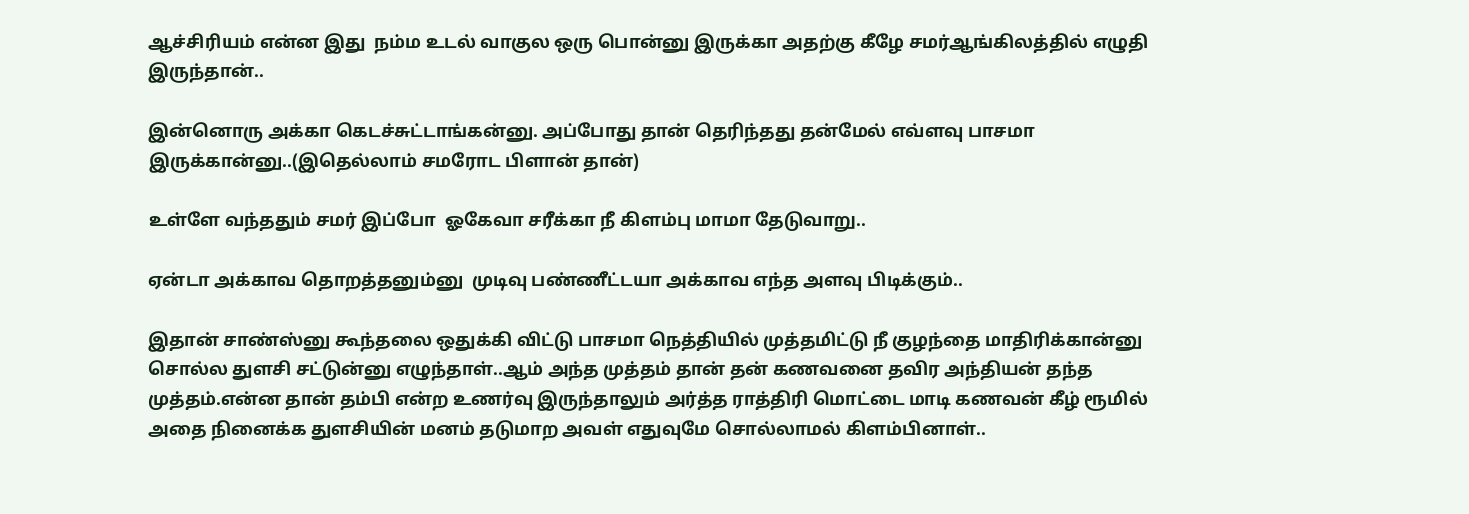ஆச்சிரியம் என்ன இது  நம்ம உடல் வாகுல ஒரு பொன்னு இருக்கா அதற்கு கீழே சமர்ஆங்கிலத்தில் எழுதி இருந்தான்..

இன்னொரு அக்கா கெடச்சுட்டாங்கன்னு. அப்போது தான் தெரிந்தது தன்மேல் எவ்ளவு பாசமா இருக்கான்னு..(இதெல்லாம் சமரோட பிளான் தான்)

உள்ளே வந்ததும் சமர் இப்போ  ஓகேவா சரீக்கா நீ கிளம்பு மாமா தேடுவாறு..

ஏன்டா அக்காவ தொறத்தனும்னு  முடிவு பண்ணீட்டயா அக்காவ எந்த அளவு பிடிக்கும்..

இதான் சாண்ஸ்னு கூந்தலை ஒதுக்கி விட்டு பாசமா நெத்தியில் முத்தமிட்டு நீ குழந்தை மாதிரிக்கான்னு சொல்ல துளசி சட்டுன்னு எழுந்தாள்..ஆம் அந்த முத்தம் தான் தன் கணவனை தவிர அந்தியன் தந்த முத்தம்.என்ன தான் தம்பி என்ற உணர்வு இருந்தாலும் அர்த்த ராத்திரி மொட்டை மாடி கணவன் கீழ் ரூமில் அதை நினைக்க துளசியின் மனம் தடுமாற அவள் எதுவுமே சொல்லாமல் கிளம்பினாள்..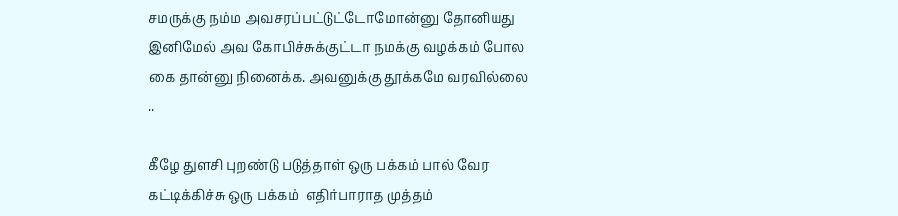சமருக்கு நம்ம அவசரப்பட்டுட்டோமோன்னு தோனியது இனிமேல் அவ கோபிச்சுக்குட்டா நமக்கு வழக்கம் போல கை தான்னு நினைக்க. அவனுக்கு தூக்கமே வரவில்லை ..

கீழே துளசி புறண்டு படுத்தாள் ஒரு பக்கம் பால் வேர கட்டிக்கிச்சு ஒரு பக்கம்  எதிர்பாராத முத்தம்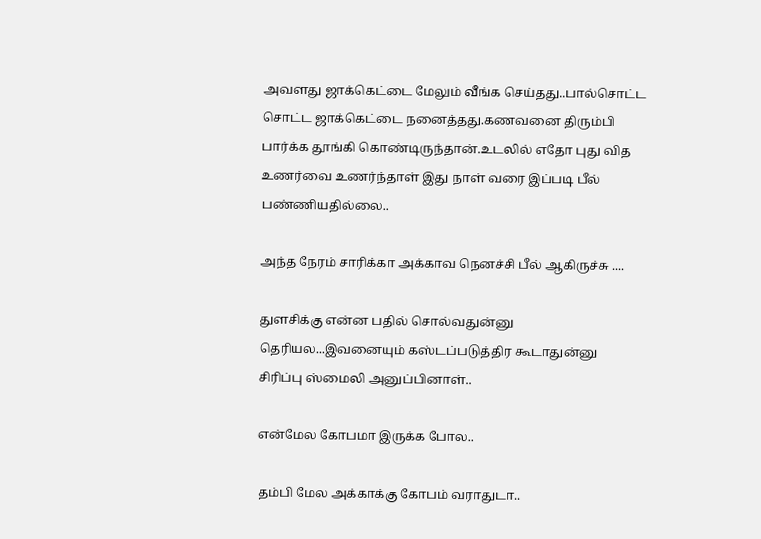அவளது ஜாக்கெட்டை மேலும் வீங்க செய்தது..பால்சொட்ட சொட்ட ஜாக்கெட்டை நனைத்தது.கணவனை திரும்பி பார்க்க தூங்கி கொண்டிருந்தான்.உடலில் எதோ புது வித உணர்வை உணர்ந்தாள் இது நாள் வரை இப்படி பீல் பண்ணியதில்லை..

அந்த நேரம் சாரிக்கா அக்காவ நெனச்சி பீல் ஆகிருச்சு ....

துளசிக்கு என்ன பதில் சொல்வதுன்னு தெரியல...இவனையும் கஸ்டப்படுத்திர கூடாதுன்னு சிரிப்பு ஸ்மைலி அனுப்பினாள்..

என்மேல கோபமா இருக்க போல..

தம்பி மேல அக்காக்கு கோபம் வராதுடா..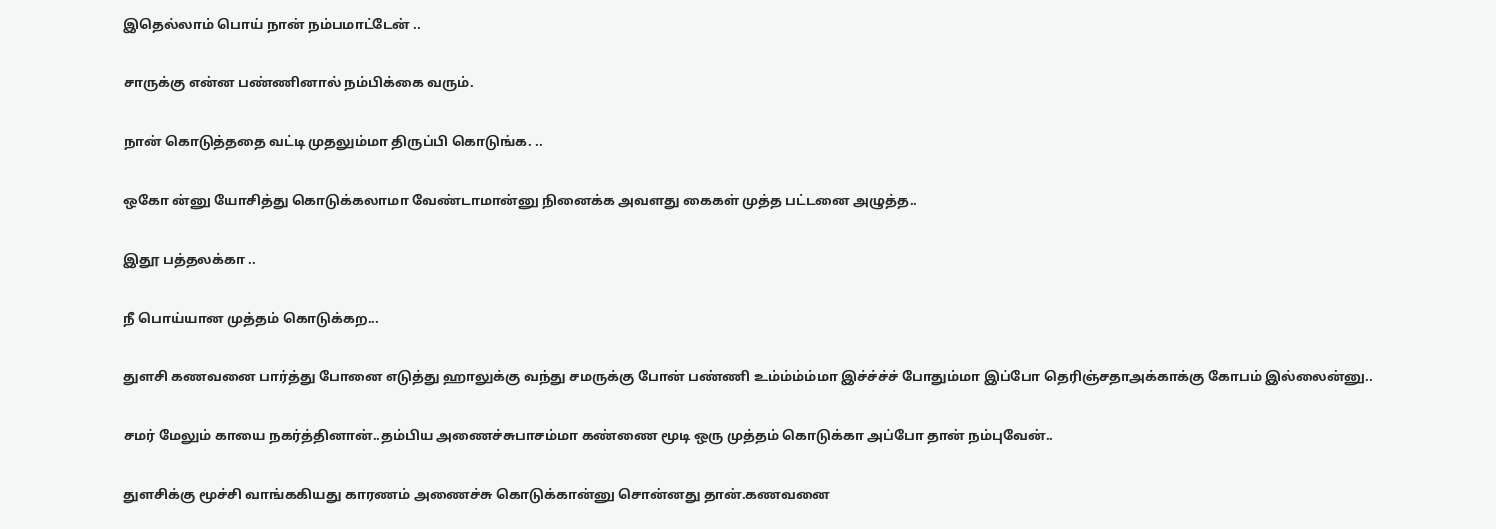இதெல்லாம் பொய் நான் நம்பமாட்டேன் ..

சாருக்கு என்ன பண்ணினால் நம்பிக்கை வரும்.

நான் கொடுத்ததை வட்டி முதலும்மா திருப்பி கொடுங்க. ..

ஒகோ ன்னு யோசித்து கொடுக்கலாமா வேண்டாமான்னு நினைக்க அவளது கைகள் முத்த பட்டனை அழுத்த..

இதூ பத்தலக்கா ..

நீ பொய்யான முத்தம் கொடுக்கற...

துளசி கணவனை பார்த்து போனை எடுத்து ஹாலுக்கு வந்து சமருக்கு போன் பண்ணி உம்ம்ம்ம்மா இச்ச்ச்ச் போதும்மா இப்போ தெரிஞ்சதாஅக்காக்கு கோபம் இல்லைன்னு..

சமர் மேலும் காயை நகர்த்தினான்..தம்பிய அணைச்சுபாசம்மா கண்ணை மூடி ஒரு முத்தம் கொடுக்கா அப்போ தான் நம்புவேன்..

துளசிக்கு மூச்சி வாங்ககியது காரணம் அணைச்சு கொடுக்கான்னு சொன்னது தான்.கணவனை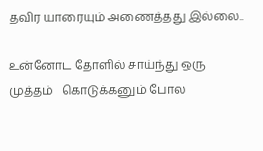தவிர யாரையும் அணைத்தது இல்லை..

உன்னோட தோளில் சாய்ந்து ஒரு முத்தம்   கொடுக்கனும் போல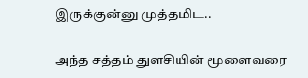இருக்குன்னு முத்தமிட..

அந்த சத்தம் துளசியின் மூளைவரை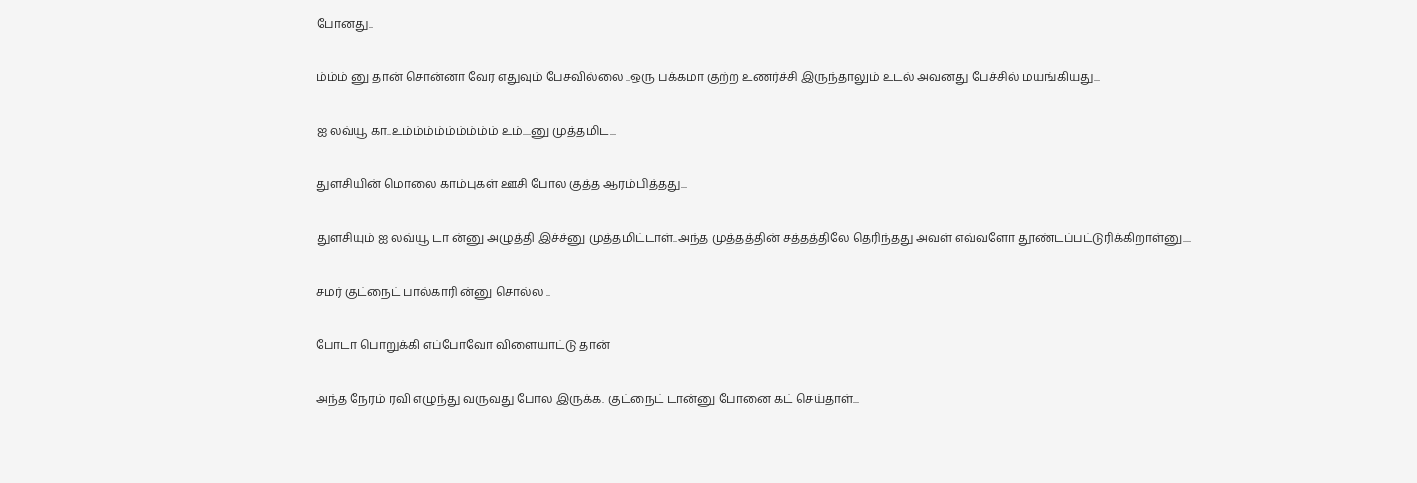போனது..

ம்ம்ம் னு தான் சொன்னா வேர எதுவும் பேசவில்லை ..ஒரு பக்கமா குற்ற உணர்ச்சி இருந்தாலும் உடல் அவனது பேச்சில் மயங்கியது...

ஐ லவ்யூ கா..உம்ம்ம்ம்ம்ம்ம்ம்ம் உம்....னு முத்தமிட...

துளசியின் மொலை காம்புகள் ஊசி போல குத்த ஆரம்பித்தது...

துளசியும் ஐ லவ்யூ டா ன்னு அழுத்தி இச்ச்னு முத்தமிட்டாள்..அந்த முத்தத்தின் சத்தத்திலே தெரிந்தது அவள் எவ்வளோ தூண்டப்பட்டுரிக்கிறாள்னு....

சமர் குட்நைட் பால்காரி ன்னு சொல்ல ..

போடா பொறுக்கி எப்போவோ விளையாட்டு தான்

அந்த நேரம் ரவி எழுந்து வருவது போல இருக்க. குட்நைட் டான்னு போனை கட் செய்தாள்...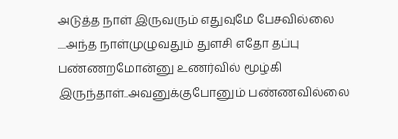அடுத்த நாள் இருவரும் எதுவுமே பேசவில்லை ....அந்த நாள்முழுவதும் துளசி எதோ தப்பு பண்ணறமோன்னு உணர்வில் மூழ்கி இருந்தாள்..அவனுக்குபோனும் பண்ணவில்லை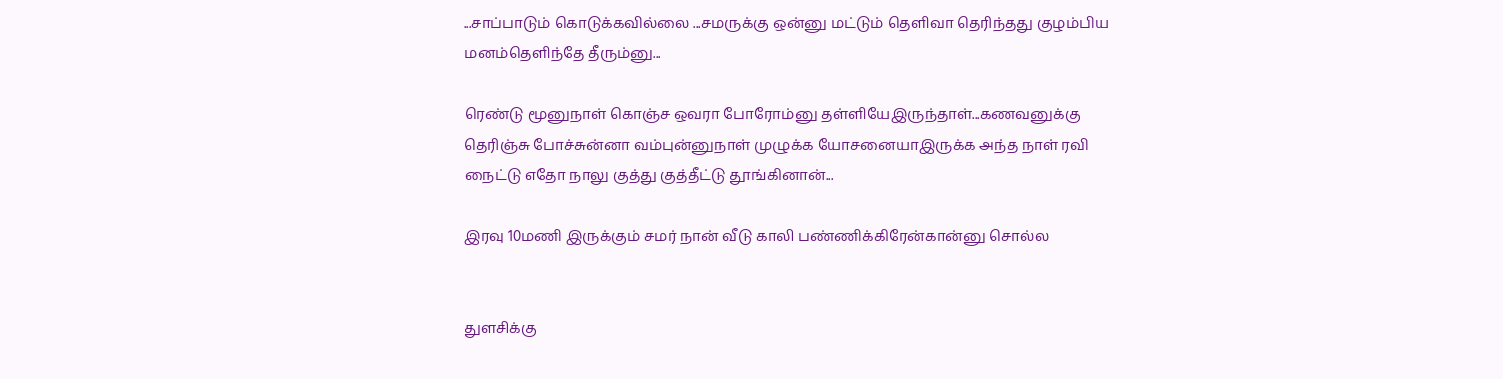...சாப்பாடும் கொடுக்கவில்லை ...சமருக்கு ஒன்னு மட்டும் தெளிவா தெரிந்தது குழம்பிய மனம்தெளிந்தே தீரும்னு...

ரெண்டு மூனுநாள் கொஞ்ச ஒவரா போரோம்னு தள்ளியேஇருந்தாள்...கணவனுக்கு தெரிஞ்சு போச்சுன்னா வம்புன்னுநாள் முழுக்க யோசனையாஇருக்க அந்த நாள் ரவி நைட்டு எதோ நாலு குத்து குத்தீட்டு தூங்கினான்...

இரவு 10மணி இருக்கும் சமர் நான் வீடு காலி பண்ணிக்கிரேன்கான்னு சொல்ல


துளசிக்கு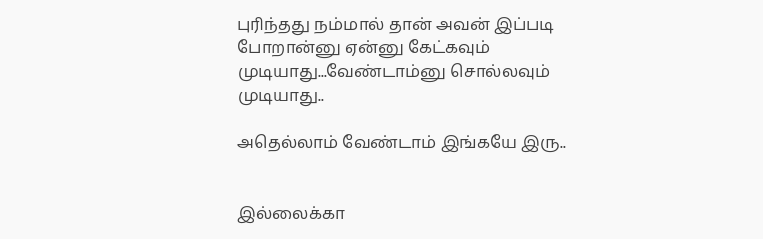புரிந்தது நம்மால் தான் அவன் இப்படி போறான்னு ஏன்னு கேட்கவும் முடியாது...வேண்டாம்னு சொல்லவும் முடியாது..

அதெல்லாம் வேண்டாம் இங்கயே இரு..


இல்லைக்கா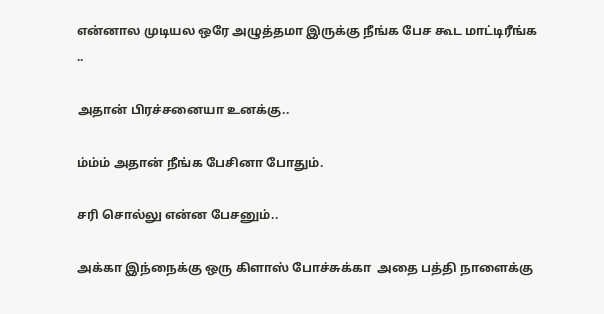என்னால முடியல ஒரே அழுத்தமா இருக்கு நீங்க பேச கூட மாட்டிரீங்க ..

அதான் பிரச்சனையா உனக்கு..

ம்ம்ம் அதான் நீங்க பேசினா போதும்.

சரி சொல்லு என்ன பேசனும்..

அக்கா இந்நைக்கு ஒரு கிளாஸ் போச்சுக்கா  அதை பத்தி நாளைக்கு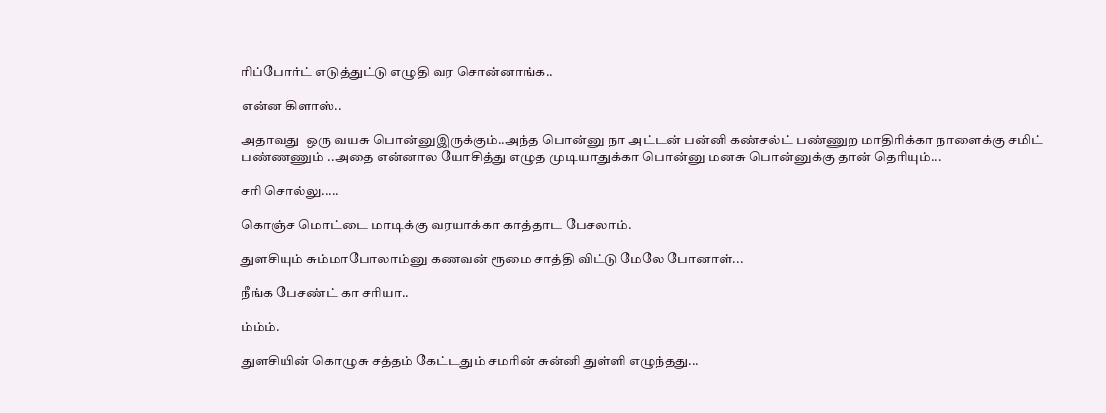ரிப்போர்ட் எடுத்துட்டு எழுதி வர சொன்னாங்க..

என்ன கிளாஸ்..

அதாவது  ஒரு வயசு பொன்னுஇருக்கும்..அந்த பொன்னு நா அட்டன் பன்னி கண்சல்ட் பண்ணுற மாதிரிக்கா நாளைக்கு சமிட் பண்ணணும் ..அதை என்னால யோசித்து எழுத முடியாதுக்கா பொன்னு மனசு பொன்னுக்கு தான் தெரியும்...

சரி சொல்லு.....

கொஞ்ச மொட்டை மாடிக்கு வரயாக்கா காத்தாட பேசலாம்.

துளசியும் சும்மாபோலாம்னு கணவன் ரூமை சாத்தி விட்டு மேலே போனாள்...

நீங்க பேசண்ட் கா சரியா..

ம்ம்ம்.

துளசியின் கொழுசு சத்தம் கேட்டதும் சமரின் சுன்னி துள்ளி எழுந்தது...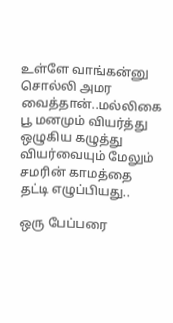உள்ளே வாங்கன்னு சொல்லி அமர வைத்தான்..மல்லிகை பூ மனமும் வியர்த்து ஒழுகிய கழுத்து வியர்வையும் மேலும் சமரின் காமத்தை தட்டி எழுப்பியது..

ஒரு பேப்பரை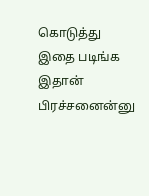கொடுத்து இதை படிங்க இதான் பிரச்சனைன்னு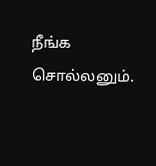நீங்க சொல்லனும்.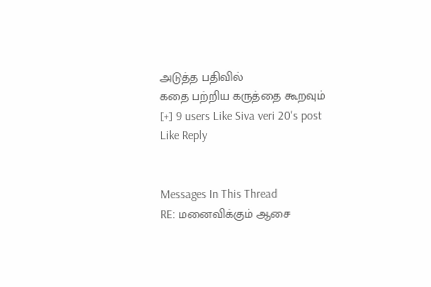அடுத்த பதிவில்
கதை பற்றிய கருத்தை கூறவும்
[+] 9 users Like Siva veri 20's post
Like Reply


Messages In This Thread
RE: மனைவிக்கும் ஆசை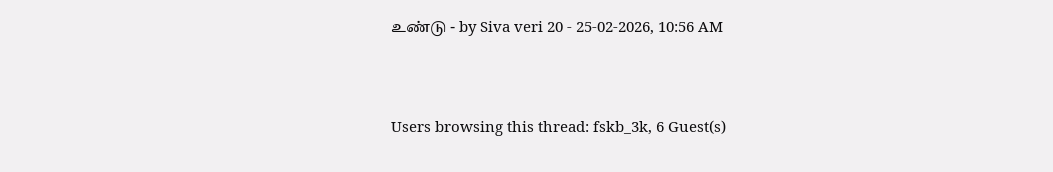உண்டு - by Siva veri 20 - 25-02-2026, 10:56 AM



Users browsing this thread: fskb_3k, 6 Guest(s)